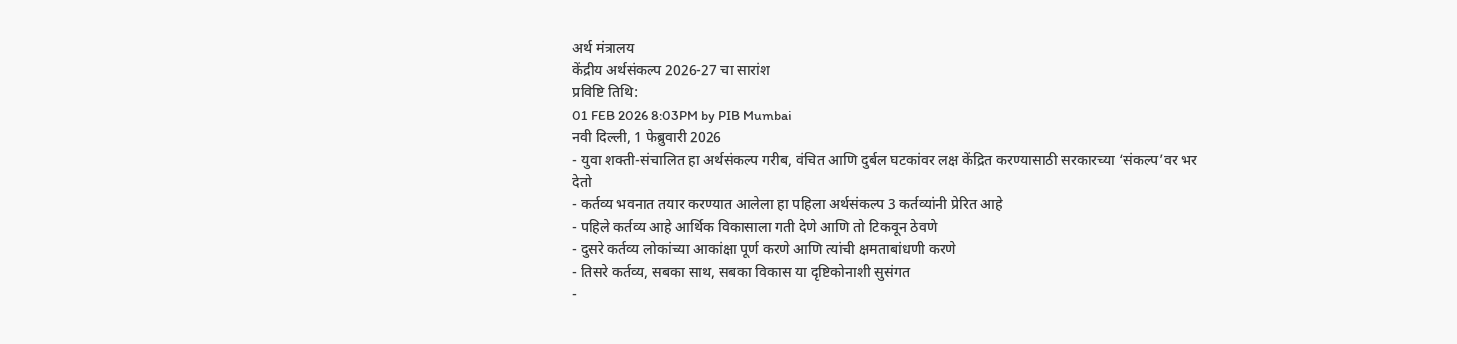अर्थ मंत्रालय
केंद्रीय अर्थसंकल्प 2026-27 चा सारांश
प्रविष्टि तिथि:
01 FEB 2026 8:03PM by PIB Mumbai
नवी दिल्ली, 1 फेब्रुवारी 2026
- युवा शक्ती-संचालित हा अर्थसंकल्प गरीब, वंचित आणि दुर्बल घटकांवर लक्ष केंद्रित करण्यासाठी सरकारच्या ‘संकल्प’वर भर देतो
- कर्तव्य भवनात तयार करण्यात आलेला हा पहिला अर्थसंकल्प 3 कर्तव्यांनी प्रेरित आहे
- पहिले कर्तव्य आहे आर्थिक विकासाला गती देणे आणि तो टिकवून ठेवणे
- दुसरे कर्तव्य लोकांच्या आकांक्षा पूर्ण करणे आणि त्यांची क्षमताबांधणी करणे
- तिसरे कर्तव्य, सबका साथ, सबका विकास या दृष्टिकोनाशी सुसंगत
-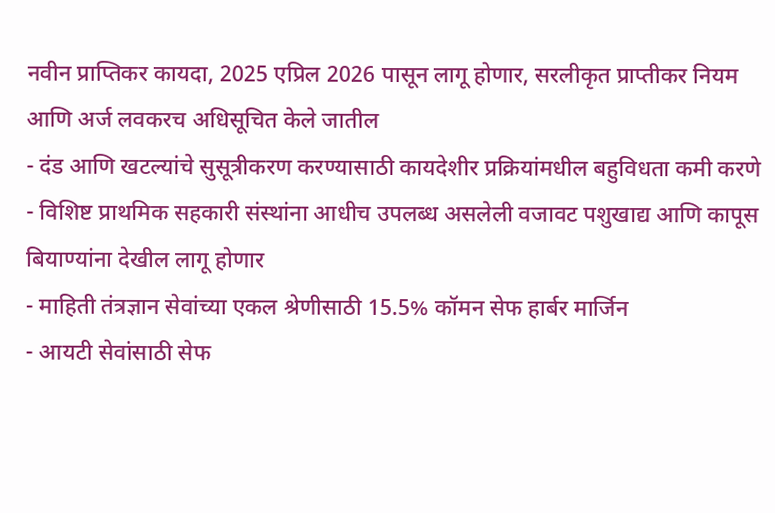नवीन प्राप्तिकर कायदा, 2025 एप्रिल 2026 पासून लागू होणार, सरलीकृत प्राप्तीकर नियम आणि अर्ज लवकरच अधिसूचित केले जातील
- दंड आणि खटल्यांचे सुसूत्रीकरण करण्यासाठी कायदेशीर प्रक्रियांमधील बहुविधता कमी करणे
- विशिष्ट प्राथमिक सहकारी संस्थांना आधीच उपलब्ध असलेली वजावट पशुखाद्य आणि कापूस बियाण्यांना देखील लागू होणार
- माहिती तंत्रज्ञान सेवांच्या एकल श्रेणीसाठी 15.5% कॉमन सेफ हार्बर मार्जिन
- आयटी सेवांसाठी सेफ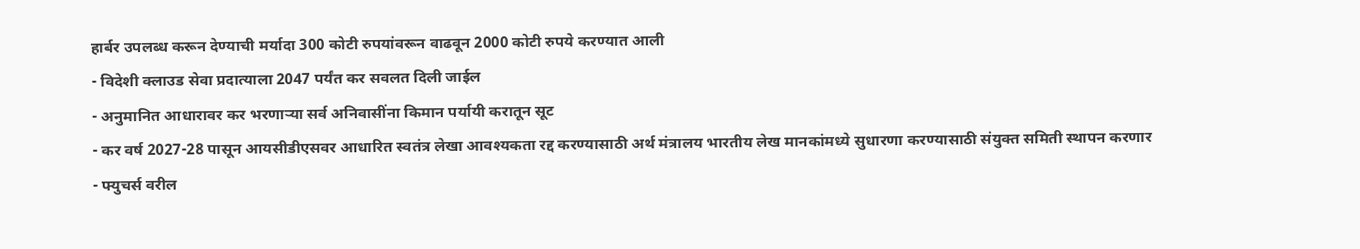हार्बर उपलब्ध करून देण्याची मर्यादा 300 कोटी रुपयांवरून वाढवून 2000 कोटी रुपये करण्यात आली
- विदेशी क्लाउड सेवा प्रदात्याला 2047 पर्यंत कर सवलत दिली जाईल
- अनुमानित आधारावर कर भरणाऱ्या सर्व अनिवासींना किमान पर्यायी करातून सूट
- कर वर्ष 2027-28 पासून आयसीडीएसवर आधारित स्वतंत्र लेखा आवश्यकता रद्द करण्यासाठी अर्थ मंत्रालय भारतीय लेख मानकांमध्ये सुधारणा करण्यासाठी संयुक्त समिती स्थापन करणार
- फ्युचर्स वरील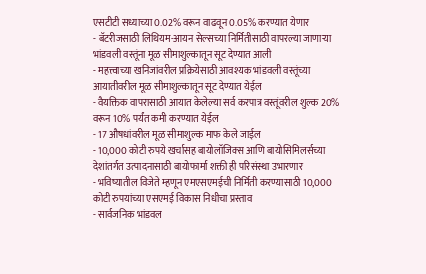एसटीटी सध्याच्या 0.02% वरून वाढवून 0.05% करण्यात येणार
- बॅटरीजसाठी लिथियम-आयन सेल्सच्या निर्मितीसाठी वापरल्या जाणाऱ्या भांडवली वस्तूंना मूळ सीमाशुल्कातून सूट देण्यात आली
- महत्त्वाच्या खनिजांवरील प्रक्रियेसाठी आवश्यक भांडवली वस्तूंच्या आयातीवरील मूळ सीमाशुल्कातून सूट देण्यात येईल
- वैयक्तिक वापरासाठी आयात केलेल्या सर्व करपात्र वस्तूंवरील शुल्क 20% वरून 10% पर्यंत कमी करण्यात येईल
- 17 औषधांवरील मूळ सीमाशुल्क माफ केले जाईल
- 10,000 कोटी रुपये खर्चासह बायोलॉजिक्स आणि बायोसिमिलर्सच्या देशांतर्गत उत्पादनासाठी बायोफार्मा शक्ती ही परिसंस्था उभारणार
- भविष्यातील विजेते म्हणून एमएसएमईची निर्मिती करण्यासाठी 10,000 कोटी रुपयांच्या एसएमई विकास निधीचा प्रस्ताव
- सार्वजनिक भांडवल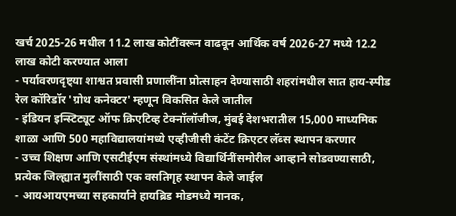खर्च 2025-26 मधील 11.2 लाख कोटींवरून वाढवून आर्थिक वर्ष 2026-27 मध्ये 12.2 लाख कोटी करण्यात आला
- पर्यावरणदृष्ट्या शाश्वत प्रवासी प्रणालींना प्रोत्साहन देण्यासाठी शहरांमधील सात हाय-स्पीड रेल कॉरिडॉर 'ग्रोथ कनेक्टर' म्हणून विकसित केले जातील
- इंडियन इन्स्टिट्यूट ऑफ क्रिएटिव्ह टेक्नॉलॉजीज, मुंबई देशभरातील 15,000 माध्यमिक शाळा आणि 500 महाविद्यालयांमध्ये एव्हीजीसी कंटेंट क्रिएटर लॅब्स स्थापन करणार
- उच्च शिक्षण आणि एसटीईएम संस्थांमध्ये विद्यार्थिनींसमोरील आव्हाने सोडवण्यासाठी, प्रत्येक जिल्ह्यात मुलींसाठी एक वसतिगृह स्थापन केले जाईल
- आयआयएमच्या सहकार्याने हायब्रिड मोडमध्ये मानक,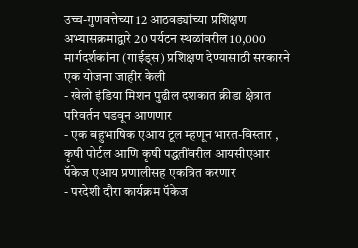उच्च-गुणवत्तेच्या 12 आठवड्यांच्या प्रशिक्षण अभ्यासक्रमाद्वारे 20 पर्यटन स्थळांवरील 10,000 मार्गदर्शकांना (गाईड्स) प्रशिक्षण देण्यासाठी सरकारने एक योजना जाहीर केली
- खेलो इंडिया मिशन पुढील दशकात क्रीडा क्षेत्रात परिवर्तन घडवून आणणार
- एक बहुभाषिक एआय टूल म्हणून भारत-विस्तार , कृषी पोर्टल आणि कृषी पद्धतींवरील आयसीएआर पॅकेज एआय प्रणालीसह एकत्रित करणार
- परदेशी दौरा कार्यक्रम पॅकेज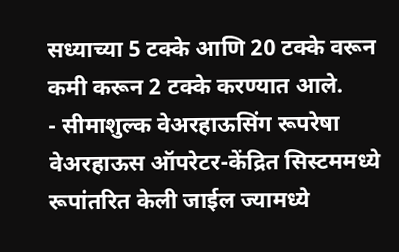सध्याच्या 5 टक्के आणि 20 टक्के वरून कमी करून 2 टक्के करण्यात आले.
- सीमाशुल्क वेअरहाऊसिंग रूपरेषा वेअरहाऊस ऑपरेटर-केंद्रित सिस्टममध्ये रूपांतरित केली जाईल ज्यामध्ये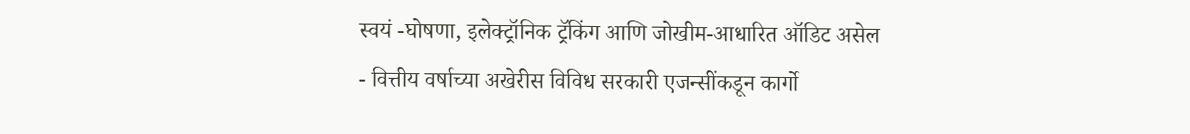स्वयं -घोषणा, इलेक्ट्रॉनिक ट्रॅकिंग आणि जोखीम-आधारित ऑडिट असेल
- वित्तीय वर्षाच्या अखेरीस विविध सरकारी एजन्सींकडून कार्गो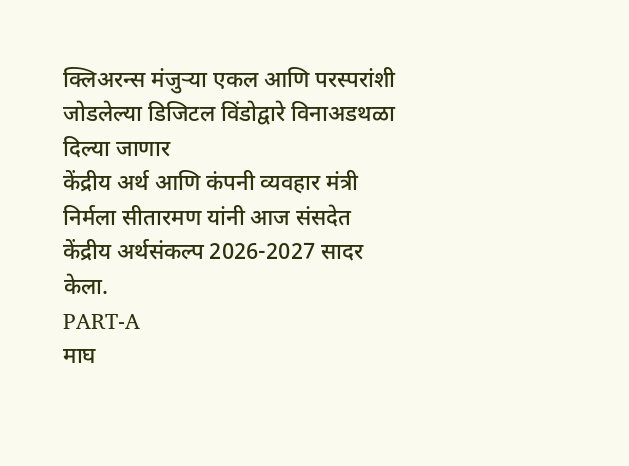क्लिअरन्स मंजुऱ्या एकल आणि परस्परांशी जोडलेल्या डिजिटल विंडोद्वारे विनाअडथळा दिल्या जाणार
केंद्रीय अर्थ आणि कंपनी व्यवहार मंत्री निर्मला सीतारमण यांनी आज संसदेत केंद्रीय अर्थसंकल्प 2026-2027 सादर केला.
PART-A
माघ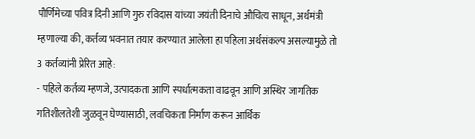पौर्णिमेच्या पवित्र दिनी आणि गुरु रविदास यांच्या जयंती दिनाचे औचित्य साधून, अर्थमंत्री म्हणाल्या की, कर्तव्य भवनात तयार करण्यात आलेला हा पहिला अर्थसंकल्प असल्यामुळे तो 3 कर्तव्यांनी प्रेरित आहे:
- पहिले कर्तव्य म्हणजे, उत्पादकता आणि स्पर्धात्मकता वाढवून आणि अस्थिर जागतिक गतिशीलतेशी जुळवून घेण्यासाठी, लवचिकता निर्माण करून आर्थिक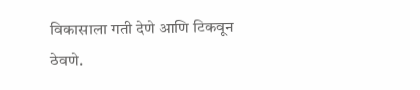विकासाला गती देणे आणि टिकवून ठेवणे.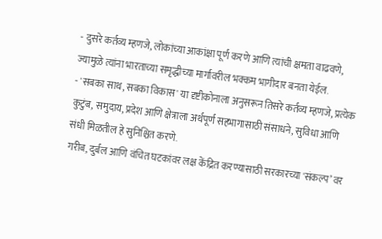- दुसरे कर्तव्य म्हणजे, लोकांच्या आकांक्षा पूर्ण करणे आणि त्यांची क्षमता वाढवणे, ज्यामुळे त्यांना भारताच्या समृद्धीच्या मार्गावरील भक्कम भागीदार बनता येईल.
- 'सबका साथ, सबका विकास' या दृष्टीकोनाला अनुसरून तिसरे कर्तव्य म्हणजे, प्रत्येक कुटुंब, समुदाय, प्रदेश आणि क्षेत्राला अर्थपूर्ण सहभागासाठी संसाधने, सुविधा आणि संधी मिळतील हे सुनिश्चित करणे.
गरीब, दुर्बल आणि वंचित घटकांवर लक्ष केंद्रित करण्यासाठी सरकारच्या 'संकल्प’ वर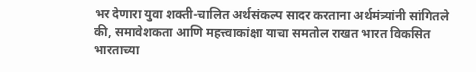भर देणारा युवा शक्ती-चालित अर्थसंकल्प सादर करताना अर्थमंत्र्यांनी सांगितले की, समावेशकता आणि महत्त्वाकांक्षा याचा समतोल राखत भारत विकसित भारताच्या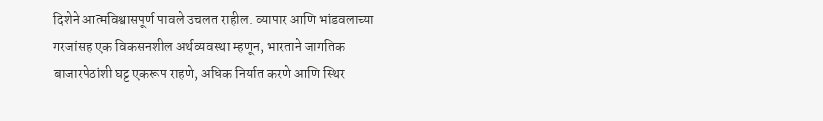दिशेने आत्मविश्वासपूर्ण पावले उचलत राहील. व्यापार आणि भांडवलाच्या गरजांसह एक विकसनशील अर्थव्यवस्था म्हणून, भारताने जागतिक बाजारपेठांशी घट्ट एकरूप राहणे, अधिक निर्यात करणे आणि स्थिर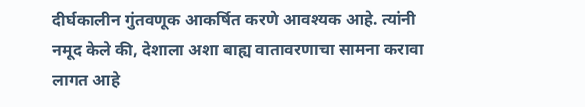दीर्घकालीन गुंतवणूक आकर्षित करणे आवश्यक आहे. त्यांनी नमूद केले की, देशाला अशा बाह्य वातावरणाचा सामना करावा लागत आहे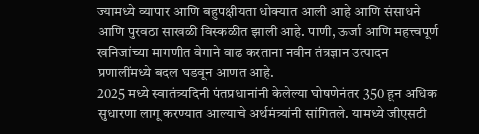ज्यामध्ये व्यापार आणि बहुपक्षीयता धोक्यात आली आहे आणि संसाधने आणि पुरवठा साखळी विस्कळीत झाली आहे. पाणी, ऊर्जा आणि महत्त्वपूर्ण खनिजांच्या मागणीत वेगाने वाढ करताना नवीन तंत्रज्ञान उत्पादन प्रणालींमध्ये बदल घडवून आणत आहे.
2025 मध्ये स्वातंत्र्यदिनी पंतप्रधानांनी केलेल्या घोषणेनंतर 350 हून अधिक सुधारणा लागू करण्यात आल्याचे अर्थमंत्र्यांनी सांगितले. यामध्ये जीएसटी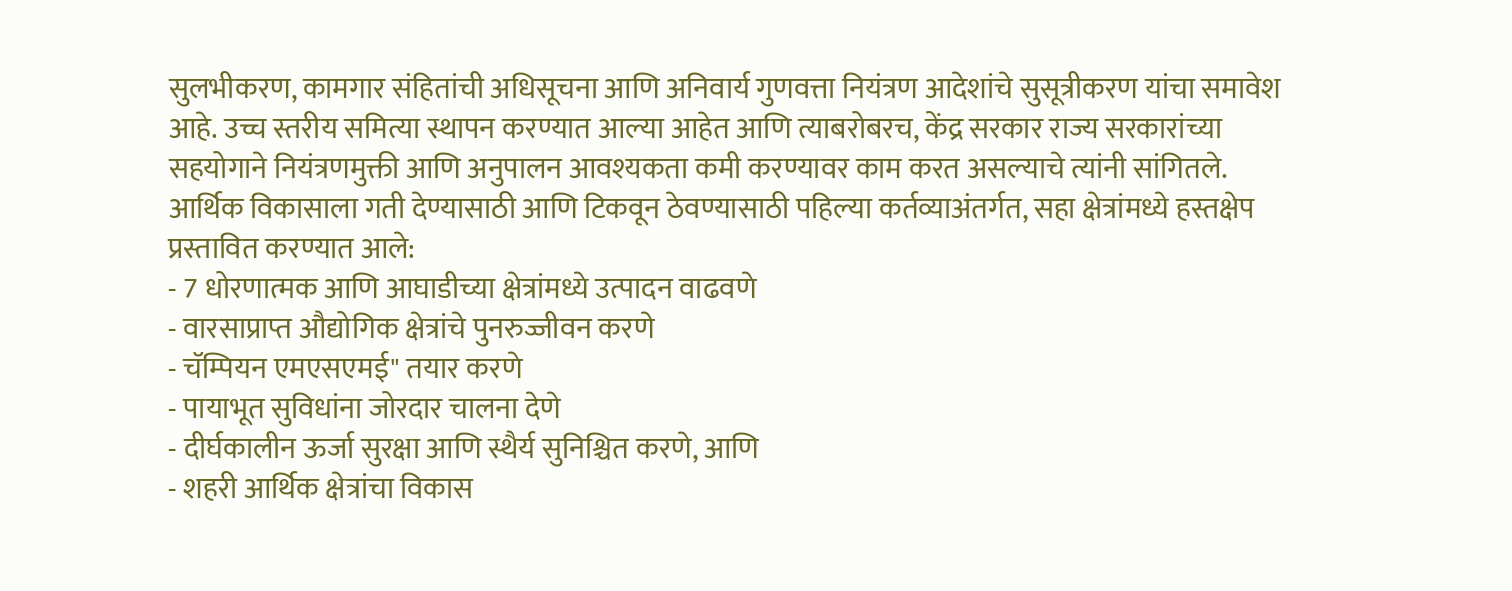सुलभीकरण, कामगार संहितांची अधिसूचना आणि अनिवार्य गुणवत्ता नियंत्रण आदेशांचे सुसूत्रीकरण यांचा समावेश आहे. उच्च स्तरीय समित्या स्थापन करण्यात आल्या आहेत आणि त्याबरोबरच, केंद्र सरकार राज्य सरकारांच्या सहयोगाने नियंत्रणमुक्ती आणि अनुपालन आवश्यकता कमी करण्यावर काम करत असल्याचे त्यांनी सांगितले.
आर्थिक विकासाला गती देण्यासाठी आणि टिकवून ठेवण्यासाठी पहिल्या कर्तव्याअंतर्गत, सहा क्षेत्रांमध्ये हस्तक्षेप प्रस्तावित करण्यात आले:
- 7 धोरणात्मक आणि आघाडीच्या क्षेत्रांमध्ये उत्पादन वाढवणे
- वारसाप्राप्त औद्योगिक क्षेत्रांचे पुनरुज्जीवन करणे
- चॅम्पियन एमएसएमई" तयार करणे
- पायाभूत सुविधांना जोरदार चालना देणे
- दीर्घकालीन ऊर्जा सुरक्षा आणि स्थैर्य सुनिश्चित करणे, आणि
- शहरी आर्थिक क्षेत्रांचा विकास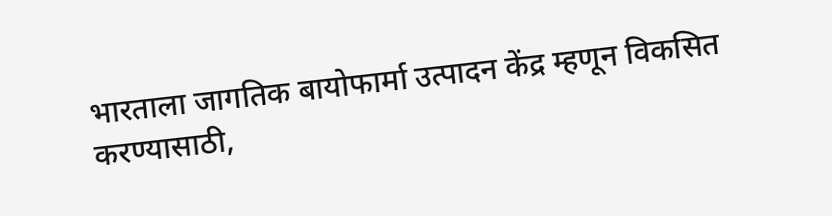भारताला जागतिक बायोफार्मा उत्पादन केंद्र म्हणून विकसित करण्यासाठी,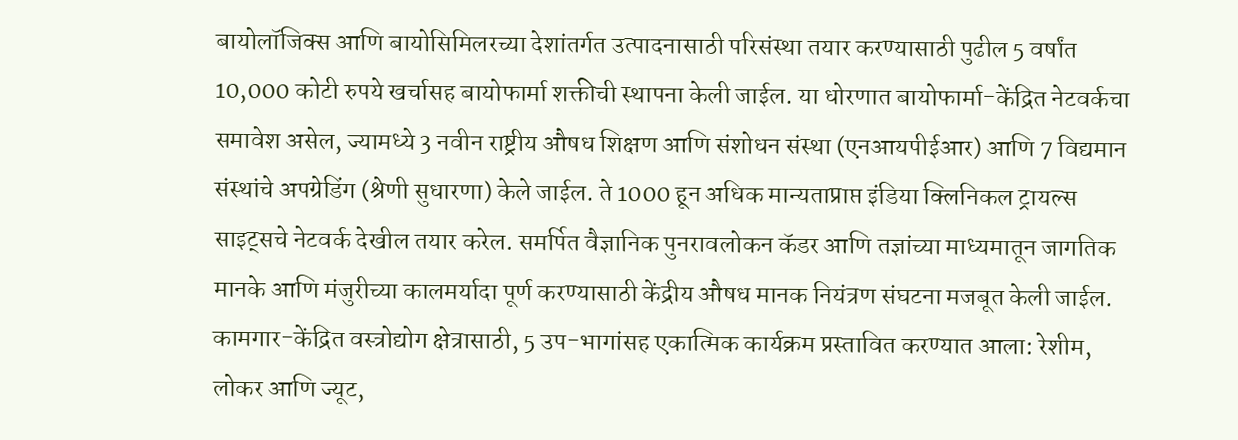बायोलॉजिक्स आणि बायोसिमिलरच्या देशांतर्गत उत्पादनासाठी परिसंस्था तयार करण्यासाठी पुढील 5 वर्षांत 10,000 कोटी रुपये खर्चासह बायोफार्मा शक्तीची स्थापना केली जाईल. या धोरणात बायोफार्मा-केंद्रित नेटवर्कचा समावेश असेल, ज्यामध्ये 3 नवीन राष्ट्रीय औषध शिक्षण आणि संशोधन संस्था (एनआयपीईआर) आणि 7 विद्यमान संस्थांचे अपग्रेडिंग (श्रेणी सुधारणा) केले जाईल. ते 1000 हून अधिक मान्यताप्राप्त इंडिया क्लिनिकल ट्रायल्स साइट्सचे नेटवर्क देखील तयार करेल. समर्पित वैज्ञानिक पुनरावलोकन कॅडर आणि तज्ञांच्या माध्यमातून जागतिक मानके आणि मंजुरीच्या कालमर्यादा पूर्ण करण्यासाठी केंद्रीय औषध मानक नियंत्रण संघटना मजबूत केली जाईल.
कामगार-केंद्रित वस्त्रोद्योग क्षेत्रासाठी, 5 उप-भागांसह एकात्मिक कार्यक्रम प्रस्तावित करण्यात आला: रेशीम, लोकर आणि ज्यूट,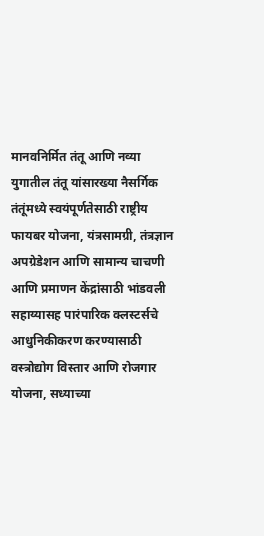मानवनिर्मित तंतू आणि नव्या युगातील तंतू यांसारख्या नैसर्गिक तंतूंमध्ये स्वयंपूर्णतेसाठी राष्ट्रीय फायबर योजना, यंत्रसामग्री, तंत्रज्ञान अपग्रेडेशन आणि सामान्य चाचणी आणि प्रमाणन केंद्रांसाठी भांडवली सहाय्यासह पारंपारिक क्लस्टर्सचे आधुनिकीकरण करण्यासाठी वस्त्रोद्योग विस्तार आणि रोजगार योजना, सध्याच्या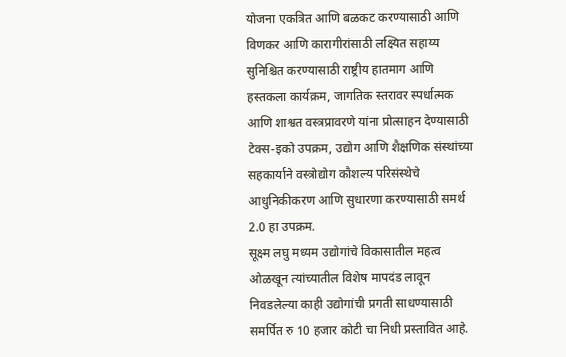योजना एकत्रित आणि बळकट करण्यासाठी आणि विणकर आणि कारागीरांसाठी लक्ष्यित सहाय्य सुनिश्चित करण्यासाठी राष्ट्रीय हातमाग आणि हस्तकला कार्यक्रम, जागतिक स्तरावर स्पर्धात्मक आणि शाश्वत वस्त्रप्रावरणे यांना प्रोत्साहन देण्यासाठी टेक्स-इको उपक्रम, उद्योग आणि शैक्षणिक संस्थांच्या सहकार्याने वस्त्रोद्योग कौशल्य परिसंस्थेचे आधुनिकीकरण आणि सुधारणा करण्यासाठी समर्थ 2.0 हा उपक्रम.
सूक्ष्म लघु मध्यम उद्योगांचे विकासातील महत्व ओळखून त्यांच्यातील विशेष मापदंड लावून निवडलेल्या काही उद्योगांची प्रगती साधण्यासाठी समर्पित रु 10 हजार कोटी चा निधी प्रस्तावित आहे.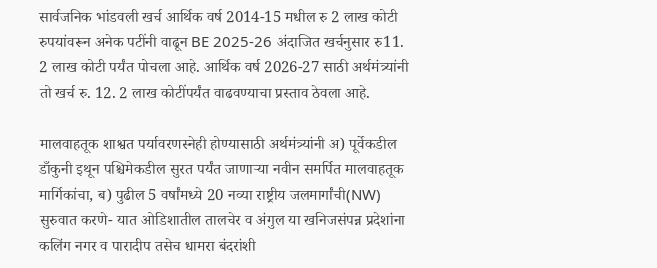सार्वजनिक भांडवली खर्च आर्थिक वर्ष 2014-15 मधील रु 2 लाख कोटी रुपयांवरून अनेक पटींनी वाढून BE 2025-26 अंदाजित खर्चनुसार रु11. 2 लाख कोटी पर्यंत पोचला आहे. आर्थिक वर्ष 2026-27 साठी अर्थमंत्र्यांनी तो खर्च रु. 12. 2 लाख कोटींपर्यंत वाढवण्याचा प्रस्ताव ठेवला आहे.

मालवाहतूक शाश्वत पर्यावरणस्नेही होण्यासाठी अर्थमंत्र्यांनी अ) पूर्वेकडील डाँकुनी इथून पश्चिमेकडील सुरत पर्यंत जाणाऱ्या नवीन समर्पित मालवाहतूक मार्गिकांचा, ब) पुढील 5 वर्षांमध्ये 20 नव्या राष्ट्रीय जलमार्गांची(NW) सुरुवात करणे- यात ओडिशातील तालचेर व अंगुल या खनिजसंपन्न प्रदेशांना कलिंग नगर व पारादीप तसेच धामरा बंदरांशी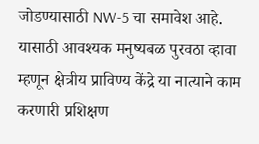जोडण्यासाठी NW-5 चा समावेश आहे. यासाठी आवश्यक मनुष्यबळ पुरवठा व्हावा म्हणून क्षेत्रीय प्राविण्य केंद्रे या नात्याने काम करणारी प्रशिक्षण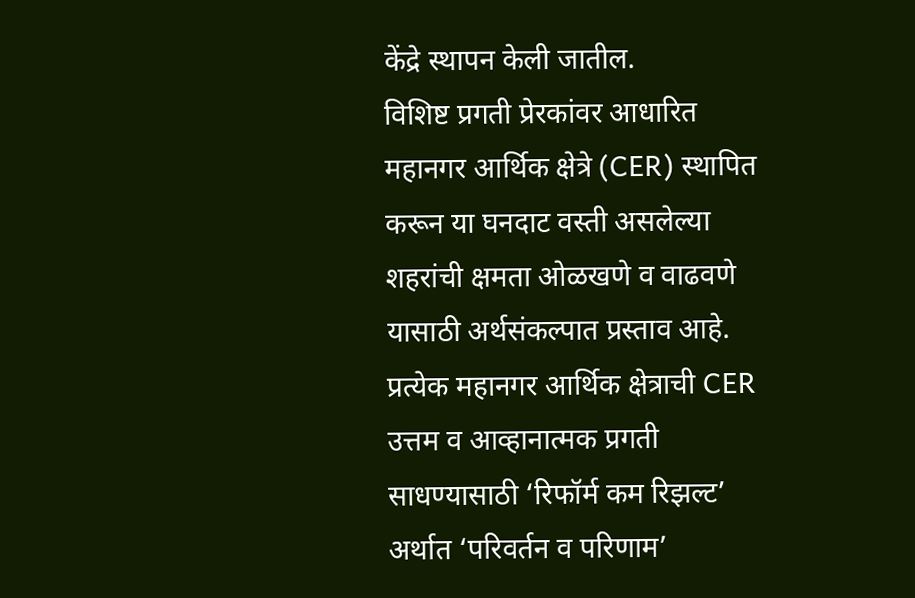केंद्रे स्थापन केली जातील.
विशिष्ट प्रगती प्रेरकांवर आधारित महानगर आर्थिक क्षेत्रे (CER) स्थापित करून या घनदाट वस्ती असलेल्या शहरांची क्षमता ओळखणे व वाढवणे यासाठी अर्थसंकल्पात प्रस्ताव आहे. प्रत्येक महानगर आर्थिक क्षेत्राची CER उत्तम व आव्हानात्मक प्रगती साधण्यासाठी ‘रिफॉर्म कम रिझल्ट’ अर्थात ‘परिवर्तन व परिणाम’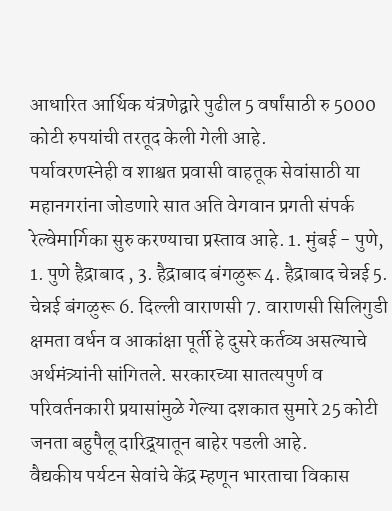आधारित आर्थिक यंत्रणेद्वारे पुढील 5 वर्षांसाठी रु 5000 कोटी रुपयांची तरतूद केली गेली आहे.
पर्यावरणस्नेही व शाश्वत प्रवासी वाहतूक सेवांसाठी या महानगरांना जोडणारे सात अति वेगवान प्रगती संपर्क रेल्वेमार्गिका सुरु करण्याचा प्रस्ताव आहे. 1. मुंबई - पुणे, 1. पुणे हैद्राबाद , 3. हैद्राबाद बंगळुरू 4. हैद्राबाद चेन्नई 5. चेन्नई बंगळुरू 6. दिल्ली वाराणसी 7. वाराणसी सिलिगुडी
क्षमता वर्धन व आकांक्षा पूर्ती हे दुसरे कर्तव्य असल्याचे अर्थमंत्र्यांनी सांगितले. सरकारच्या सातत्यपुर्ण व परिवर्तनकारी प्रयासांमुळे गेल्या दशकात सुमारे 25 कोटी जनता बहुपैलू दारिद्र्यातून बाहेर पडली आहे.
वैद्यकीय पर्यटन सेवांचे केंद्र म्हणून भारताचा विकास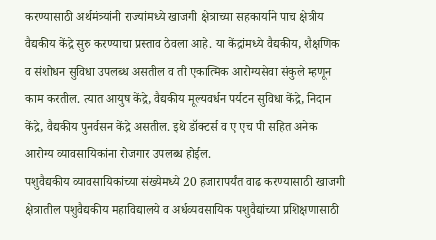करण्यासाठी अर्थमंत्र्यांनी राज्यांमध्ये खाजगी क्षेत्राच्या सहकार्याने पाच क्षेत्रीय वैद्यकीय केंद्रे सुरु करण्याचा प्रस्ताव ठेवला आहे. या केंद्रांमध्ये वैद्यकीय, शैक्षणिक व संशोधन सुविधा उपलब्ध असतील व ती एकात्मिक आरोग्यसेवा संकुले म्हणून काम करतील. त्यात आयुष केंद्रे, वैद्यकीय मूल्यवर्धन पर्यटन सुविधा केंद्रे, निदान केंद्रे, वैद्यकीय पुनर्वसन केंद्रे असतील. इथे डॉक्टर्स व ए एच पी सहित अनेक आरोग्य व्यावसायिकांना रोजगार उपलब्ध होईल.
पशुवैद्यकीय व्यावसायिकांच्या संख्येमध्ये 20 हजारापर्यंत वाढ करण्यासाठी खाजगी क्षेत्रातील पशुवैद्यकीय महाविद्यालये व अर्धव्यवसायिक पशुवैद्यांच्या प्रशिक्षणासाठी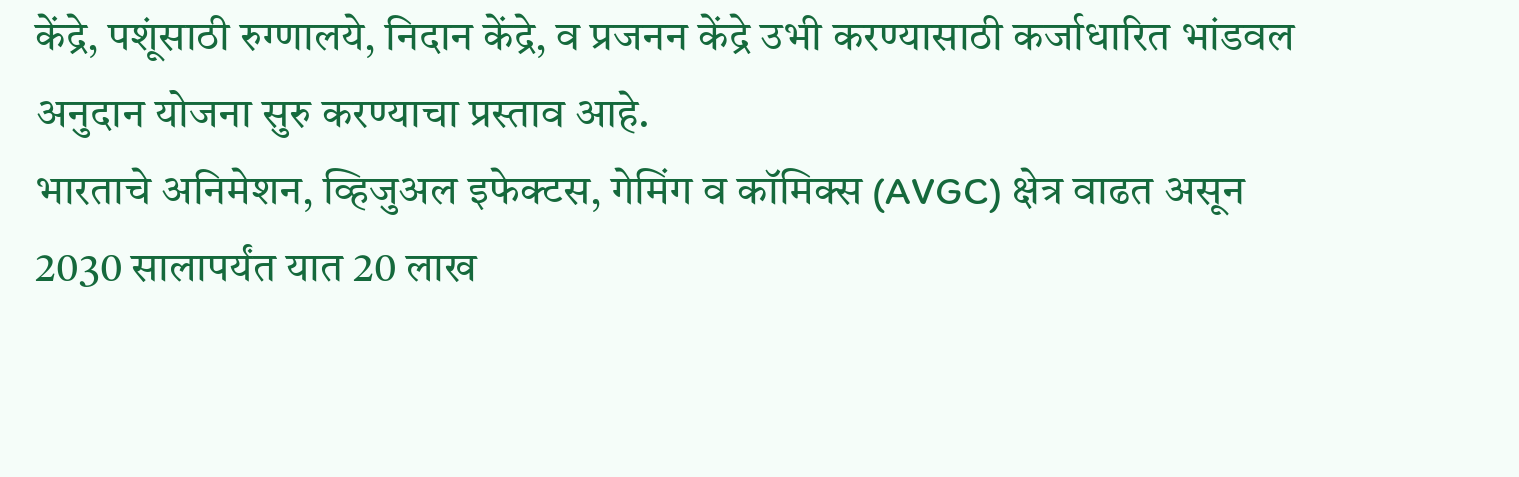केंद्रे, पशूंसाठी रुग्णालये, निदान केंद्रे, व प्रजनन केंद्रे उभी करण्यासाठी कर्जाधारित भांडवल अनुदान योजना सुरु करण्याचा प्रस्ताव आहे.
भारताचे अनिमेशन, व्हिजुअल इफेक्टस, गेमिंग व कॉमिक्स (AVGC) क्षेत्र वाढत असून 2030 सालापर्यंत यात 20 लाख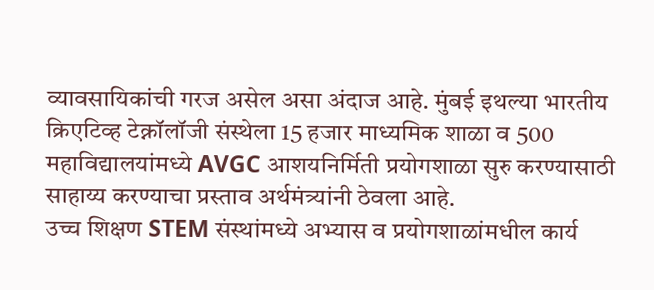व्यावसायिकांची गरज असेल असा अंदाज आहे. मुंबई इथल्या भारतीय क्रिएटिव्ह टेक्नॉलॉजी संस्थेला 15 हजार माध्यमिक शाळा व 500 महाविद्यालयांमध्ये AVGC आशयनिर्मिती प्रयोगशाळा सुरु करण्यासाठी साहाय्य करण्याचा प्रस्ताव अर्थमंत्र्यांनी ठेवला आहे.
उच्च शिक्षण STEM संस्थांमध्ये अभ्यास व प्रयोगशाळांमधील कार्य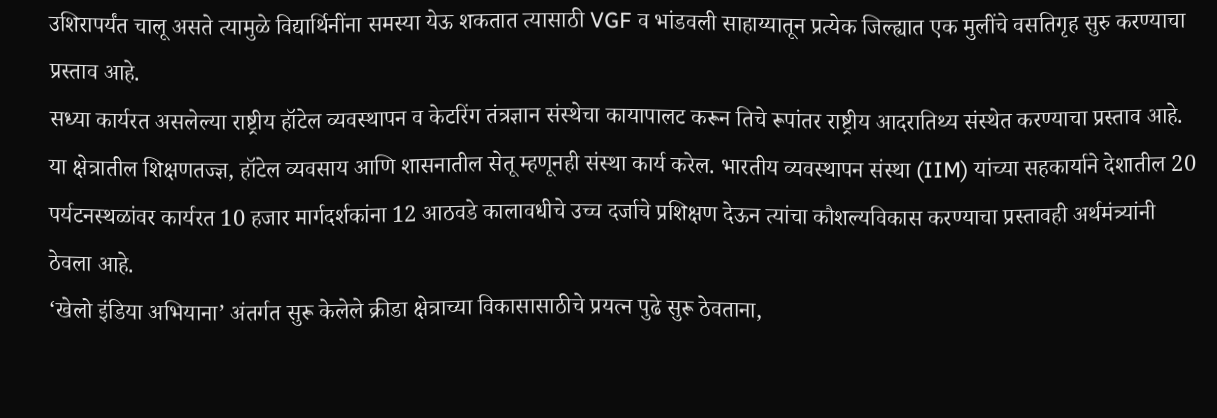उशिरापर्यंत चालू असते त्यामुळे विद्यार्थिनींना समस्या येऊ शकतात त्यासाठी VGF व भांडवली साहाय्यातून प्रत्येक जिल्ह्यात एक मुलींचे वसतिगृह सुरु करण्याचा प्रस्ताव आहे.
सध्या कार्यरत असलेल्या राष्ट्रीय हॉटेल व्यवस्थापन व केटरिंग तंत्रज्ञान संस्थेचा कायापालट करून तिचे रूपांतर राष्ट्रीय आदरातिथ्य संस्थेत करण्याचा प्रस्ताव आहे. या क्षेत्रातील शिक्षणतज्ज्ञ, हॉटेल व्यवसाय आणि शासनातील सेतू म्हणूनही संस्था कार्य करेल. भारतीय व्यवस्थापन संस्था (IIM) यांच्या सहकार्याने देशातील 20 पर्यटनस्थळांवर कार्यरत 10 हजार मार्गदर्शकांना 12 आठवडे कालावधीचे उच्च दर्जाचे प्रशिक्षण देऊन त्यांचा कौशल्यविकास करण्याचा प्रस्तावही अर्थमंत्र्यांनी ठेवला आहे.
‘खेलो इंडिया अभियाना’ अंतर्गत सुरू केलेले क्रीडा क्षेत्राच्या विकासासाठीचे प्रयत्न पुढे सुरू ठेवताना,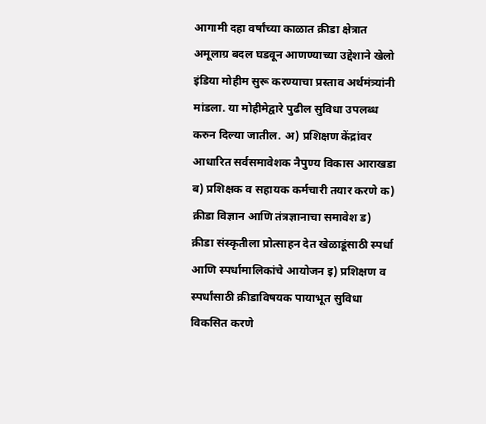आगामी दहा वर्षांच्या काळात क्रीडा क्षेत्रात अमूलाग्र बदल घडवून आणण्याच्या उद्देशाने खेलो इंडिया मोहीम सुरू करण्याचा प्रस्ताव अर्थमंत्र्यांनी मांडला. या मोहीमेद्वारे पुढील सुविधा उपलब्ध करुन दिल्या जातील. अ) प्रशिक्षण केंद्रांवर आधारित सर्वसमावेशक नैपुण्य विकास आराखडा ब) प्रशिक्षक व सहायक कर्मचारी तयार करणे क) क्रीडा विज्ञान आणि तंत्रज्ञानाचा समावेश ड) क्रीडा संस्कृतीला प्रोत्साहन देत खेळाडूंसाठी स्पर्धा आणि स्पर्धामालिकांचे आयोजन इ) प्रशिक्षण व स्पर्धांसाठी क्रीडाविषयक पायाभूत सुविधा विकसित करणे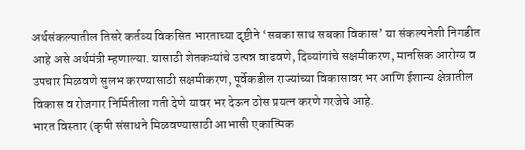अर्थसंकल्पातील तिसरे कर्तव्य विकसित भारताच्या दृष्टीने ‘सबका साथ सबका विकास’ या संकल्पनेशी निगडीत आहे असे अर्थमंत्री म्हणाल्या. यासाठी शेतकऱ्यांचे उत्पन्न वाढवणे, दिव्यांगांचे सक्षमीकरण, मानसिक आरोग्य व उपचार मिळवणे सुलभ करण्यासाठी सक्षमीकरण, पूर्वेकडील राज्यांच्या विकासावर भर आणि ईशान्य क्षेत्रातील विकास व रोजगार निर्मितीला गती देणे यावर भर देऊन ठोस प्रयत्न करणे गरजेचे आहे.
भारत विस्तार (कृषी संसाधने मिळवण्यासाठी आभासी एकात्मिक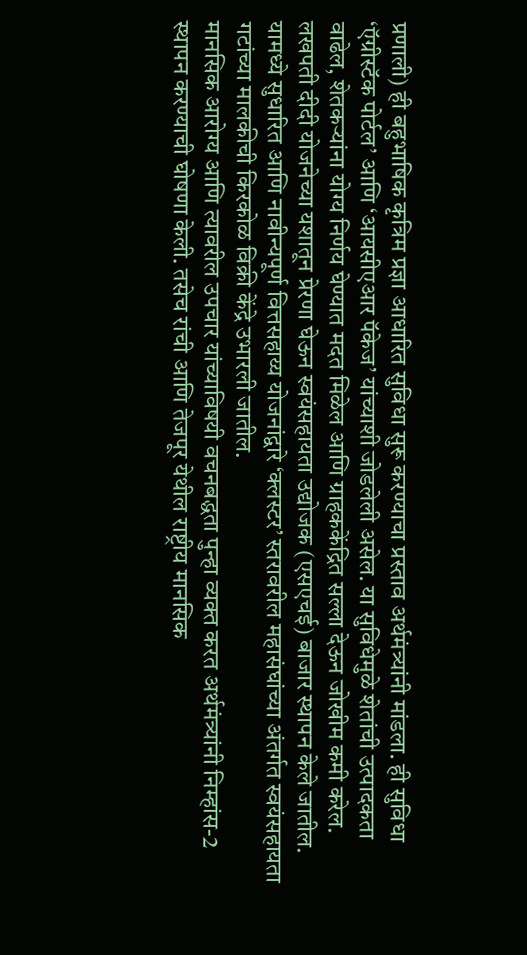प्रणाली) ही बहुभाषिक कृत्रिम प्रज्ञा आधारित सुविधा सुरू करण्याचा प्रस्ताव अर्थमंत्र्यांनी मांडला. ही सुविधा ‘ऍग्रीस्टॅक पोर्टल’ आणि ‘आयसीएआर पॅकेज’ यांच्याशी जोडलेली असेल. या सुविधेमुळे शेतांची उत्पादकता वाढेल, शेतकऱ्यांना योग्य निर्णय घेण्यात मदत मिळेल आणि ग्राहककेंद्रित सल्ला देऊन जोखीम कमी करेल.
लखपती दीदी योजनेच्या यशातून प्रेरणा घेऊन स्वयंसहायता उद्योजक (एसएचई) बाजार स्थापन केले जातील. यामध्ये सुधारित आणि नावीन्यपूर्ण वित्तसहाय्य योजनांद्वारे ‘क्लस्टर’ स्तरावरील महासंघांच्या अंतर्गत स्वयंसहायता गटांच्या मालकीची किरकोळ विक्री केंद्रे उभारली जातील.
मानसिक आरोग्य आणि त्यावरील उपचार यांच्याविषयी वचनबद्धता पुन्हा व्यक्त करत अर्थमंत्र्यांनी निम्हांस-2 स्थापन करण्याची घोषणा केली. तसेच रांची आणि तेजपूर येथील राष्ट्रीय मानसिक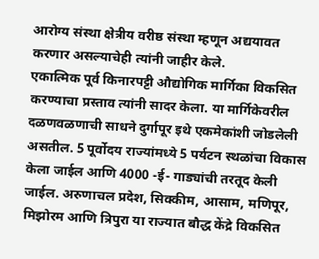आरोग्य संस्था क्षेत्रीय वरीष्ठ संस्था म्हणून अद्ययावत करणार असल्याचेही त्यांनी जाहीर केले.
एकात्मिक पूर्व किनारपट्टी औद्योगिक मार्गिका विकसित करण्याचा प्रस्ताव त्यांनी सादर केला. या मार्गिकेवरील दळणवळणाची साधने दुर्गापूर इथे एकमेकांशी जोडलेली असतील. 5 पूर्वोदय राज्यांमध्ये 5 पर्यटन स्थळांचा विकास केला जाईल आणि 4000 -ई- गाड्यांची तरतूद केली जाईल. अरुणाचल प्रदेश, सिक्कीम, आसाम, मणिपूर, मिझोरम आणि त्रिपुरा या राज्यात बौद्ध केंद्रे विकसित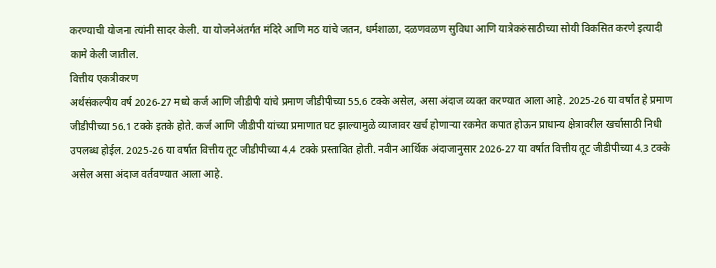करण्याची योजना त्यांनी सादर केली. या योजनेअंतर्गत मंदिरे आणि मठ यांचे जतन, धर्मशाळा, दळणवळण सुविधा आणि यात्रेकरुंसाठीच्या सोयी विकसित करणे इत्यादी कामे केली जातील.
वित्तीय एकत्रीकरण
अर्थसंकल्पीय वर्ष 2026-27 मध्ये कर्ज आणि जीडीपी यांचे प्रमाण जीडीपीच्या 55.6 टक्के असेल, असा अंदाज व्यक्त करण्यात आला आहे. 2025-26 या वर्षात हे प्रमाण जीडीपीच्या 56.1 टक्के इतके होते. कर्ज आणि जीडीपी यांच्या प्रमाणात घट झाल्यामुळे व्याजावर खर्च होणाऱ्या रकमेत कपात होऊन प्राधान्य क्षेत्रावरील खर्चासाठी निधी उपलब्ध होईल. 2025-26 या वर्षात वित्तीय तूट जीडीपीच्या 4.4 टक्के प्रस्तावित होती. नवीन आर्थिक अंदाजानुसार 2026-27 या वर्षात वित्तीय तूट जीडीपीच्या 4.3 टक्के असेल असा अंदाज वर्तवण्यात आला आहे.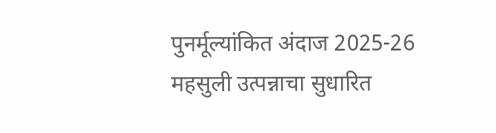पुनर्मूल्यांकित अंदाज 2025-26
महसुली उत्पन्नाचा सुधारित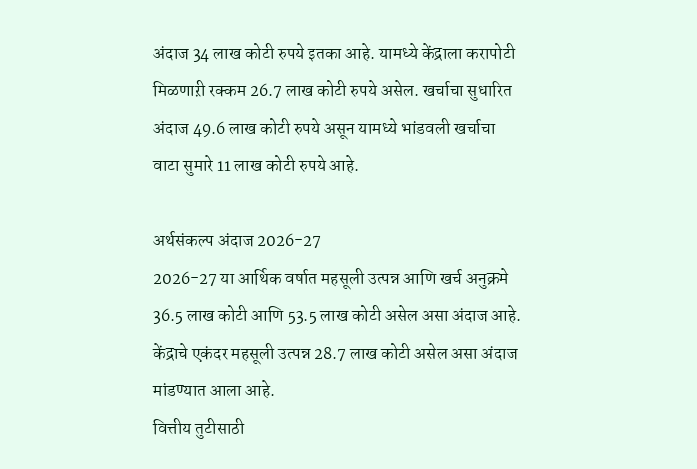अंदाज 34 लाख कोटी रुपये इतका आहे. यामध्ये केंद्राला करापोटी मिळणाऱी रक्कम 26.7 लाख कोटी रुपये असेल. खर्चाचा सुधारित अंदाज 49.6 लाख कोटी रुपये असून यामध्ये भांडवली खर्चाचा वाटा सुमारे 11 लाख कोटी रुपये आहे.

अर्थसंकल्प अंदाज 2026-27
2026-27 या आर्थिक वर्षात महसूली उत्पन्न आणि खर्च अनुक्रमे 36.5 लाख कोटी आणि 53.5 लाख कोटी असेल असा अंदाज आहे. केंद्राचे एकंदर महसूली उत्पन्न 28.7 लाख कोटी असेल असा अंदाज मांडण्यात आला आहे.
वित्तीय तुटीसाठी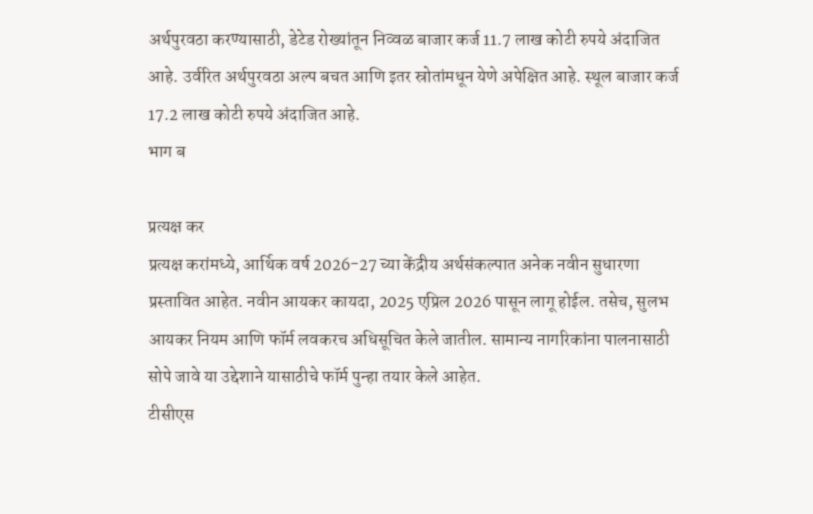अर्थपुरवठा करण्यासाठी, डेटेड रोख्यांतून निव्वळ बाजार कर्ज 11.7 लाख कोटी रुपये अंदाजित आहे. उर्वरित अर्थपुरवठा अल्प बचत आणि इतर स्रोतांमधून येणे अपेक्षित आहे. स्थूल बाजार कर्ज 17.2 लाख कोटी रुपये अंदाजित आहे.
भाग ब

प्रत्यक्ष कर
प्रत्यक्ष करांमध्ये, आर्थिक वर्ष 2026-27 च्या केंद्रीय अर्थसंकल्पात अनेक नवीन सुधारणा प्रस्तावित आहेत. नवीन आयकर कायदा, 2025 एप्रिल 2026 पासून लागू होईल. तसेच, सुलभ आयकर नियम आणि फॉर्म लवकरच अधिसूचित केले जातील. सामान्य नागरिकांना पालनासाठी सोपे जावे या उद्देशाने यासाठीचे फॉर्म पुन्हा तयार केले आहेत.
टीसीएस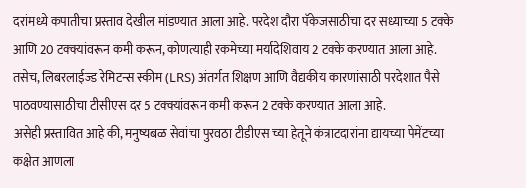दरांमध्ये कपातीचा प्रस्ताव देखील मांडण्यात आला आहे. परदेश दौरा पॅकेजसाठीचा दर सध्याच्या 5 टक्के आणि 20 टक्क्यांवरून कमी करून, कोणत्याही रकमेच्या मर्यादेशिवाय 2 टक्के करण्यात आला आहे. तसेच, लिबरलाईज्ड रेमिटन्स स्कीम (LRS) अंतर्गत शिक्षण आणि वैद्यकीय कारणांसाठी परदेशात पैसे पाठवण्यासाठीचा टीसीएस दर 5 टक्क्यांवरून कमी करून 2 टक्के करण्यात आला आहे.
असेही प्रस्तावित आहे की, मनुष्यबळ सेवांचा पुरवठा टीडीएस च्या हेतूने कंत्राटदारांना द्यायच्या पेमेंटच्या कक्षेत आणला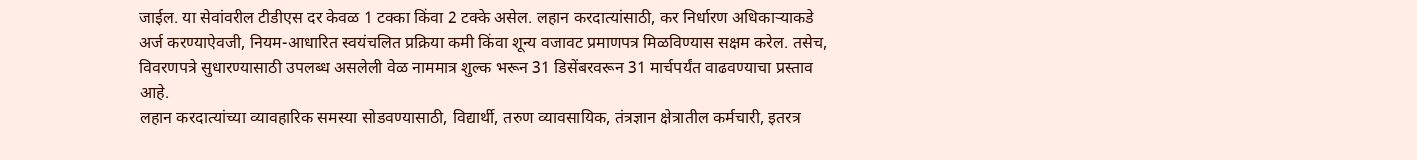जाईल. या सेवांवरील टीडीएस दर केवळ 1 टक्का किंवा 2 टक्के असेल. लहान करदात्यांसाठी, कर निर्धारण अधिकाऱ्याकडे अर्ज करण्याऐवजी, नियम-आधारित स्वयंचलित प्रक्रिया कमी किंवा शून्य वजावट प्रमाणपत्र मिळविण्यास सक्षम करेल. तसेच, विवरणपत्रे सुधारण्यासाठी उपलब्ध असलेली वेळ नाममात्र शुल्क भरून 31 डिसेंबरवरून 31 मार्चपर्यंत वाढवण्याचा प्रस्ताव आहे.
लहान करदात्यांच्या व्यावहारिक समस्या सोडवण्यासाठी, विद्यार्थी, तरुण व्यावसायिक, तंत्रज्ञान क्षेत्रातील कर्मचारी, इतरत्र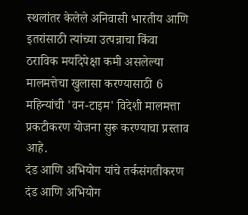स्थलांतर केलेले अनिवासी भारतीय आणि इतरांसाठी त्यांच्या उत्पन्नाचा किंवा ठराविक मर्यादेपेक्षा कमी असलेल्या मालमत्तेचा खुलासा करण्यासाठी 6 महिन्यांची 'वन-टाइम' विदेशी मालमत्ता प्रकटीकरण योजना सुरू करण्याचा प्रस्ताव आहे.
दंड आणि अभियोग यांचे तर्कसंगतीकरण
दंड आणि अभियोग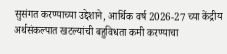सुसंगत करण्याच्या उद्देशाने, आर्थिक वर्ष 2026-27 च्या केंद्रीय अर्थसंकल्पात खटल्यांची बहुविधता कमी करण्याचा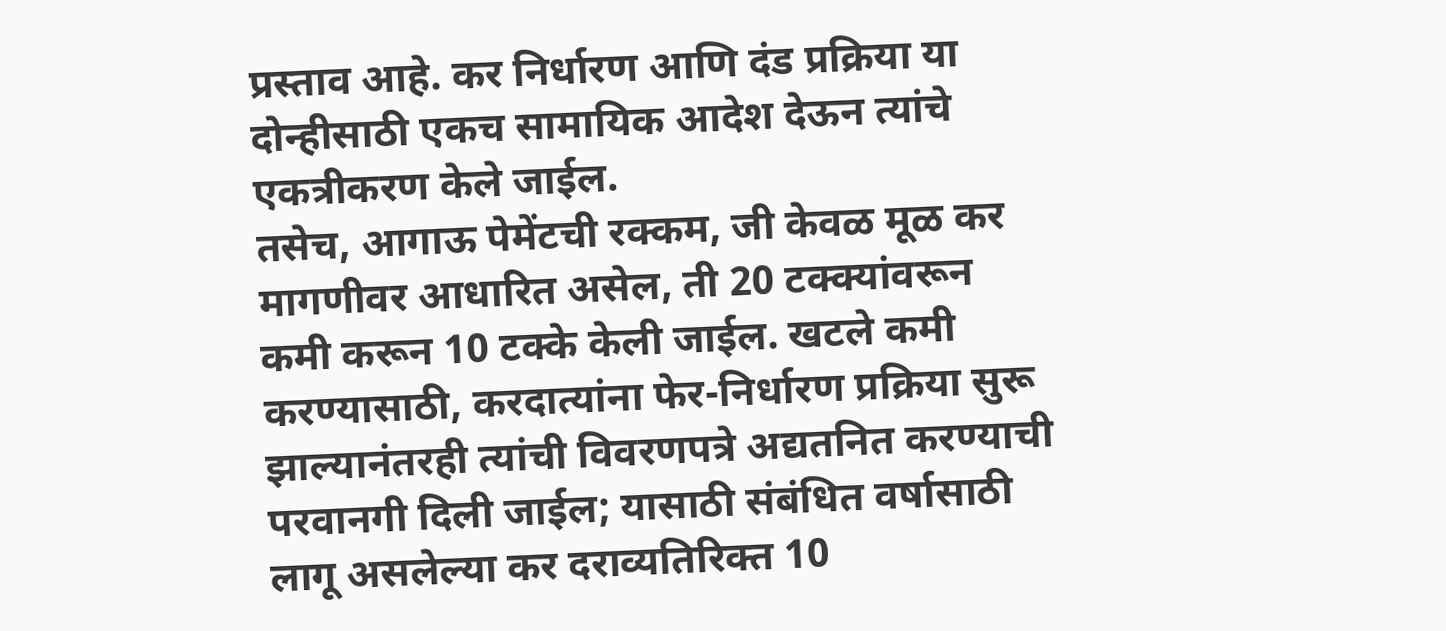प्रस्ताव आहे. कर निर्धारण आणि दंड प्रक्रिया या दोन्हीसाठी एकच सामायिक आदेश देऊन त्यांचे एकत्रीकरण केले जाईल.
तसेच, आगाऊ पेमेंटची रक्कम, जी केवळ मूळ कर मागणीवर आधारित असेल, ती 20 टक्क्यांवरून कमी करून 10 टक्के केली जाईल. खटले कमी करण्यासाठी, करदात्यांना फेर-निर्धारण प्रक्रिया सुरू झाल्यानंतरही त्यांची विवरणपत्रे अद्यतनित करण्याची परवानगी दिली जाईल; यासाठी संबंधित वर्षासाठी लागू असलेल्या कर दराव्यतिरिक्त 10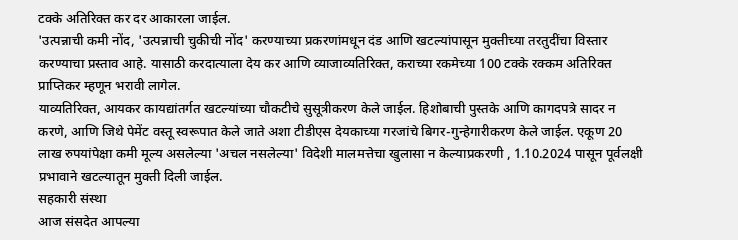टक्के अतिरिक्त कर दर आकारला जाईल.
'उत्पन्नाची कमी नोंद, 'उत्पन्नाची चुकीची नोंद' करण्याच्या प्रकरणांमधून दंड आणि खटल्यांपासून मुक्तीच्या तरतुदींचा विस्तार करण्याचा प्रस्ताव आहे. यासाठी करदात्याला देय कर आणि व्याजाव्यतिरिक्त, कराच्या रकमेच्या 100 टक्के रक्कम अतिरिक्त प्राप्तिकर म्हणून भरावी लागेल.
याव्यतिरिक्त, आयकर कायद्यांतर्गत खटल्यांच्या चौकटीचे सुसूत्रीकरण केले जाईल. हिशोबाची पुस्तके आणि कागदपत्रे सादर न करणे, आणि जिथे पेमेंट वस्तू स्वरूपात केले जाते अशा टीडीएस देयकाच्या गरजांचे बिगर-गुन्हेगारीकरण केले जाईल. एकूण 20 लाख रुपयांपेक्षा कमी मूल्य असलेल्या 'अचल नसलेल्या' विदेशी मालमत्तेचा खुलासा न केल्याप्रकरणी , 1.10.2024 पासून पूर्वलक्षी प्रभावाने खटल्यातून मुक्ती दिली जाईल.
सहकारी संस्था
आज संसदेत आपल्या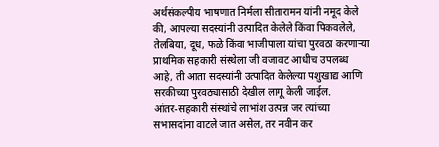अर्थसंकल्पीय भाषणात निर्मला सीतारामन यांनी नमूद केले की, आपल्या सदस्यांनी उत्पादित केलेले किंवा पिकवलेले, तेलबिया, दूध, फळे किंवा भाजीपाला यांचा पुरवठा करणाऱ्या प्राथमिक सहकारी संस्थेला जी वजावट आधीच उपलब्ध आहे, ती आता सदस्यांनी उत्पादित केलेल्या पशुखाद्य आणि सरकीच्या पुरवठ्यासाठी देखील लागू केली जाईल.
आंतर-सहकारी संस्थांचे लाभांश उत्पन्न जर त्यांच्या सभासदांना वाटले जात असेल, तर नवीन कर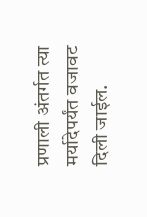प्रणाली अंतर्गत त्या मर्यादेपर्यंत वजावट दिली जाईल.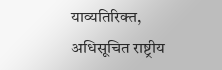याव्यतिरिक्त, अधिसूचित राष्ट्रीय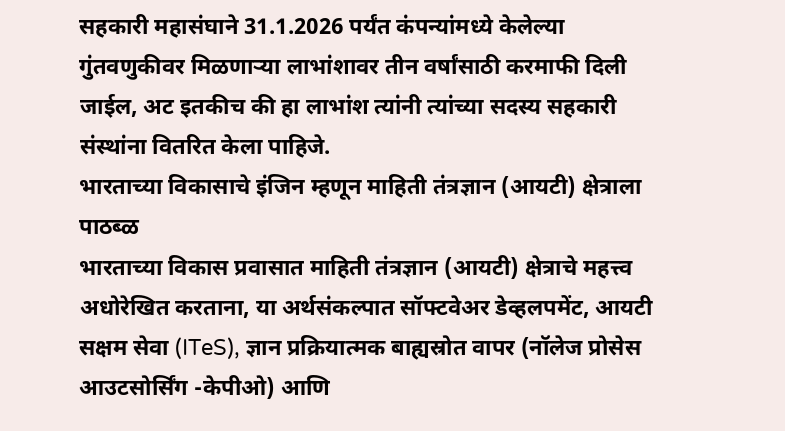सहकारी महासंघाने 31.1.2026 पर्यंत कंपन्यांमध्ये केलेल्या गुंतवणुकीवर मिळणाऱ्या लाभांशावर तीन वर्षांसाठी करमाफी दिली जाईल, अट इतकीच की हा लाभांश त्यांनी त्यांच्या सदस्य सहकारी संस्थांना वितरित केला पाहिजे.
भारताच्या विकासाचे इंजिन म्हणून माहिती तंत्रज्ञान (आयटी) क्षेत्राला पाठब्ळ
भारताच्या विकास प्रवासात माहिती तंत्रज्ञान (आयटी) क्षेत्राचे महत्त्व अधोरेखित करताना, या अर्थसंकल्पात सॉफ्टवेअर डेव्हलपमेंट, आयटी सक्षम सेवा (ITeS), ज्ञान प्रक्रियात्मक बाह्यस्रोत वापर (नॉलेज प्रोसेस आउटसोर्सिंग -केपीओ) आणि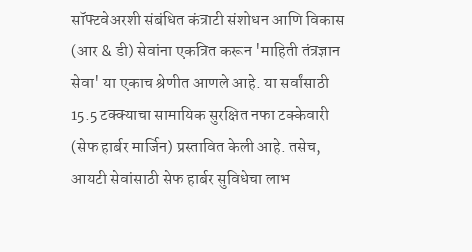सॉफ्टवेअरशी संबंधित कंत्राटी संशोधन आणि विकास (आर & डी) सेवांना एकत्रित करून 'माहिती तंत्रज्ञान सेवा' या एकाच श्रेणीत आणले आहे. या सर्वांसाठी 15.5 टक्क्याचा सामायिक सुरक्षित नफा टक्केवारी (सेफ हार्बर मार्जिन) प्रस्तावित केली आहे. तसेच, आयटी सेवांसाठी सेफ हार्बर सुविधेचा लाभ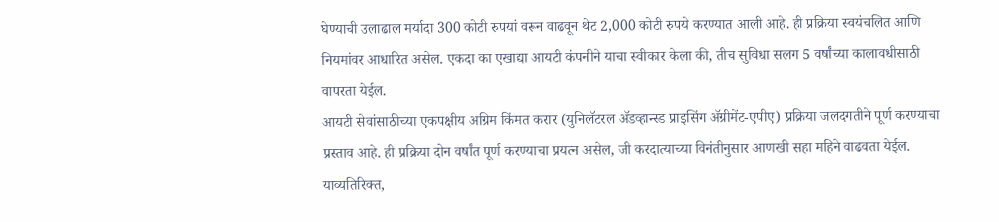घेण्याची उलाढाल मर्यादा 300 कोटी रुपयां वरून वाढवून थेट 2,000 कोटी रुपये करण्यात आली आहे. ही प्रक्रिया स्वयंचलित आणि नियमांवर आधारित असेल. एकदा का एखाद्या आयटी कंपनीने याचा स्वीकार केला की, तीच सुविधा सलग 5 वर्षांच्या कालावधीसाठी वापरता येईल.
आयटी सेवांसाठीच्या एकपक्षीय अग्रिम किंमत करार (युनिलॅटरल ॲडव्हान्स्ड प्राइसिंग ॲग्रीमेंट-एपीए) प्रक्रिया जलदगतीने पूर्ण करण्याचा प्रस्ताव आहे. ही प्रक्रिया दोन वर्षांत पूर्ण करण्याचा प्रयत्न असेल, जी करदात्याच्या विनंतीनुसार आणखी सहा महिने वाढवता येईल. याव्यतिरिक्त,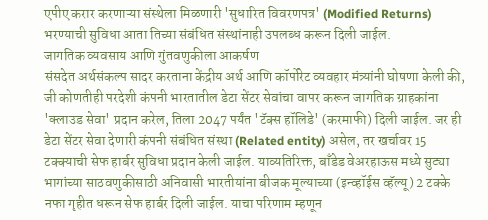एपीए करार करणाऱ्या संस्थेला मिळणारी 'सुधारित विवरणपत्र' (Modified Returns) भरण्याची सुविधा आता तिच्या संबंधित संस्थांनाही उपलब्ध करून दिली जाईल.
जागतिक व्यवसाय आणि गुंतवणुकीला आकर्षण
संसदेत अर्थसंकल्प सादर करताना केंद्रीय अर्थ आणि कॉर्पोरेट व्यवहार मंत्र्यांनी घोषणा केली की, जी कोणतीही परदेशी कंपनी भारतातील डेटा सेंटर सेवांचा वापर करून जागतिक ग्राहकांना 'क्लाउड सेवा' प्रदान करेल, तिला 2047 पर्यंत 'टॅक्स हॉलिडे' (करमाफी) दिली जाईल. जर ही डेटा सेंटर सेवा देणारी कंपनी संबंधित संस्था (Related entity) असेल, तर खर्चावर 15 टक्क्याची सेफ हार्बर सुविधा प्रदान केली जाईल. याव्यतिरिक्त, बाँडेड वेअरहाऊस मध्ये सुट्या भागांच्या साठवणुकीसाठी अनिवासी भारतीयांना बीजक मूल्याच्या (इन्व्हॉईस व्हॅल्यू) 2 टक्के नफा गृहीत धरून सेफ हार्बर दिली जाईल. याचा परिणाम म्हणून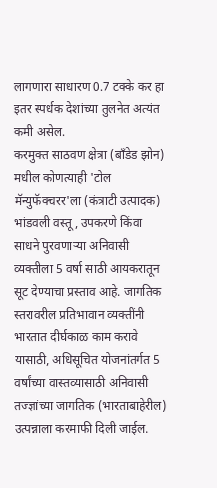लागणारा साधारण 0.7 टक्के कर हा इतर स्पर्धक देशांच्या तुलनेत अत्यंत कमी असेल.
करमुक्त साठवण क्षेत्रा (बाँडेड झोन) मधील कोणत्याही 'टोल मॅन्युफॅक्चरर'ला (कंत्राटी उत्पादक) भांडवली वस्तू, उपकरणे किंवा साधने पुरवणाऱ्या अनिवासी व्यक्तीला 5 वर्षा साठी आयकरातून सूट देण्याचा प्रस्ताव आहे. जागतिक स्तरावरील प्रतिभावान व्यक्तींनी भारतात दीर्घकाळ काम करावे यासाठी, अधिसूचित योजनांतर्गत 5 वर्षांच्या वास्तव्यासाठी अनिवासी तज्ज्ञांच्या जागतिक (भारताबाहेरील) उत्पन्नाला करमाफी दिली जाईल.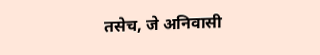तसेच, जे अनिवासी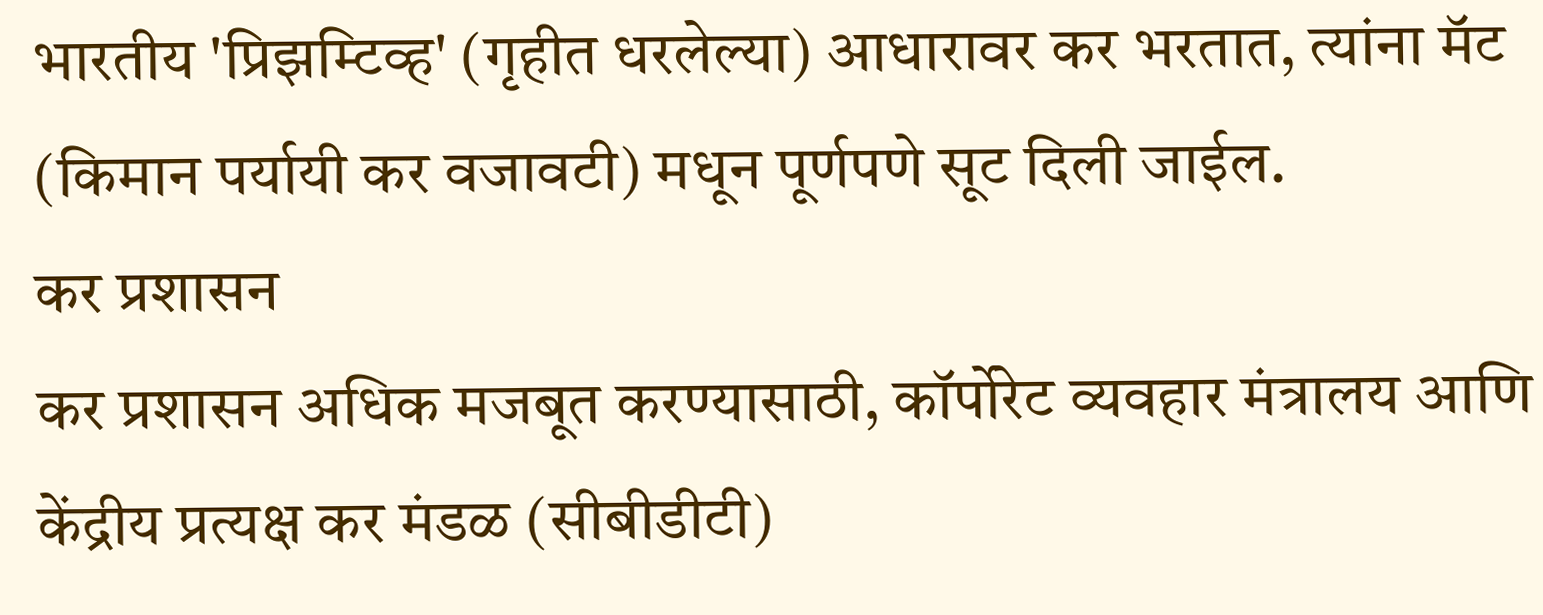भारतीय 'प्रिझम्टिव्ह' (गृहीत धरलेल्या) आधारावर कर भरतात, त्यांना मॅट (किमान पर्यायी कर वजावटी) मधून पूर्णपणे सूट दिली जाईल.
कर प्रशासन
कर प्रशासन अधिक मजबूत करण्यासाठी, कॉर्पोरेट व्यवहार मंत्रालय आणि केंद्रीय प्रत्यक्ष कर मंडळ (सीबीडीटी)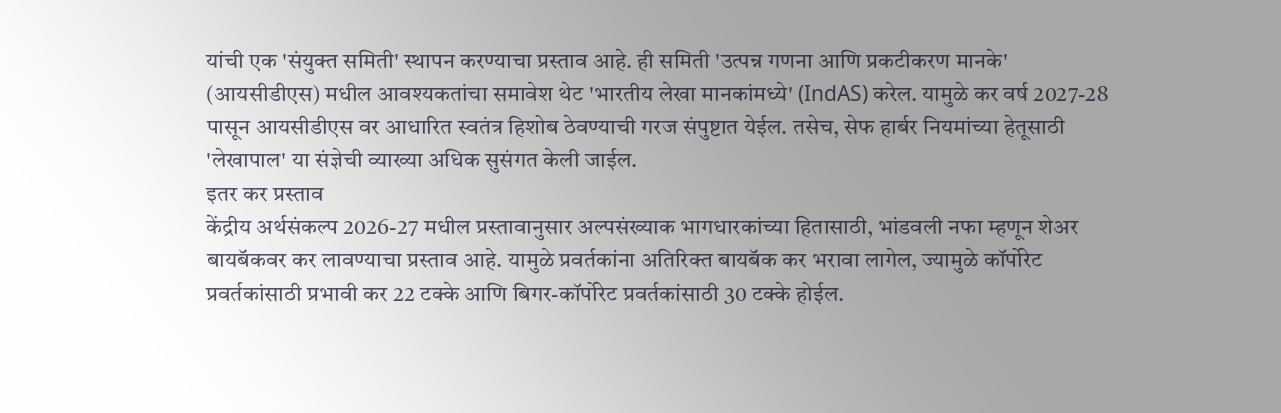यांची एक 'संयुक्त समिती' स्थापन करण्याचा प्रस्ताव आहे. ही समिती 'उत्पन्न गणना आणि प्रकटीकरण मानके' (आयसीडीएस) मधील आवश्यकतांचा समावेश थेट 'भारतीय लेखा मानकांमध्ये' (IndAS) करेल. यामुळे कर वर्ष 2027-28 पासून आयसीडीएस वर आधारित स्वतंत्र हिशोब ठेवण्याची गरज संपुष्टात येईल. तसेच, सेफ हार्बर नियमांच्या हेतूसाठी 'लेखापाल' या संज्ञेची व्याख्या अधिक सुसंगत केली जाईल.
इतर कर प्रस्ताव
केंद्रीय अर्थसंकल्प 2026-27 मधील प्रस्तावानुसार अल्पसंख्याक भागधारकांच्या हितासाठी, भांडवली नफा म्हणून शेअर बायबॅकवर कर लावण्याचा प्रस्ताव आहे. यामुळे प्रवर्तकांना अतिरिक्त बायबॅक कर भरावा लागेल, ज्यामुळे कॉर्पोरेट प्रवर्तकांसाठी प्रभावी कर 22 टक्के आणि बिगर-कॉर्पोरेट प्रवर्तकांसाठी 30 टक्के होईल.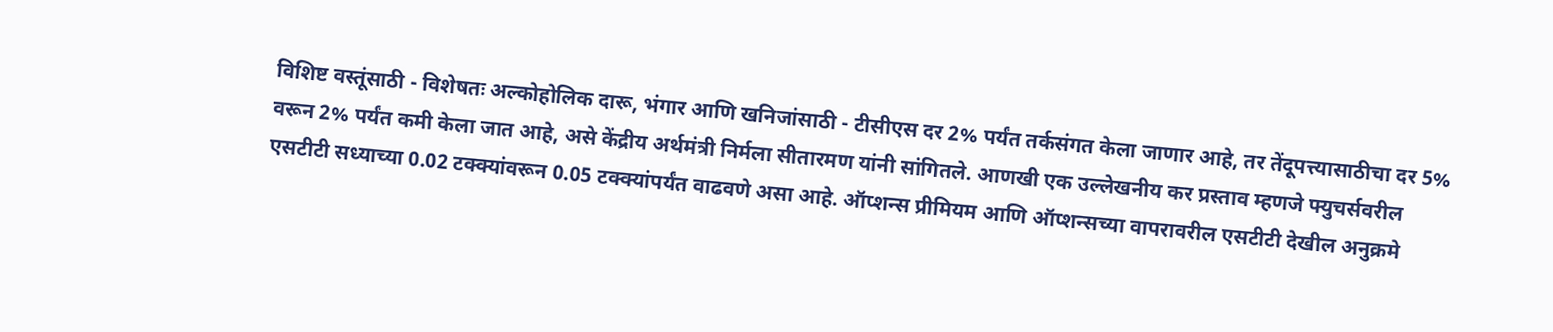विशिष्ट वस्तूंसाठी - विशेषतः अल्कोहोलिक दारू, भंगार आणि खनिजांसाठी - टीसीएस दर 2% पर्यंत तर्कसंगत केला जाणार आहे, तर तेंदूपत्त्यासाठीचा दर 5% वरून 2% पर्यंत कमी केला जात आहे, असे केंद्रीय अर्थमंत्री निर्मला सीतारमण यांनी सांगितले. आणखी एक उल्लेखनीय कर प्रस्ताव म्हणजे फ्युचर्सवरील एसटीटी सध्याच्या 0.02 टक्क्यांवरून 0.05 टक्क्यांपर्यंत वाढवणे असा आहे. ऑप्शन्स प्रीमियम आणि ऑप्शन्सच्या वापरावरील एसटीटी देखील अनुक्रमे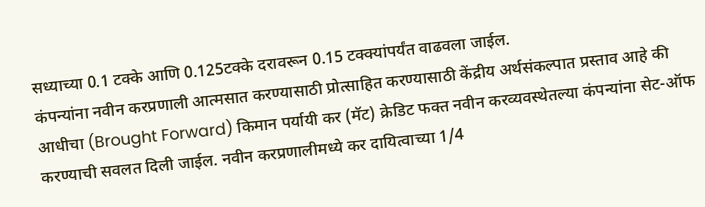सध्याच्या 0.1 टक्के आणि 0.125टक्के दरावरून 0.15 टक्क्यांपर्यंत वाढवला जाईल.
कंपन्यांना नवीन करप्रणाली आत्मसात करण्यासाठी प्रोत्साहित करण्यासाठी केंद्रीय अर्थसंकल्पात प्रस्ताव आहे की आधीचा (Brought Forward) किमान पर्यायी कर (मॅट) क्रेडिट फक्त नवीन करव्यवस्थेतल्या कंपन्यांना सेट-ऑफ करण्याची सवलत दिली जाईल. नवीन करप्रणालीमध्ये कर दायित्वाच्या 1/4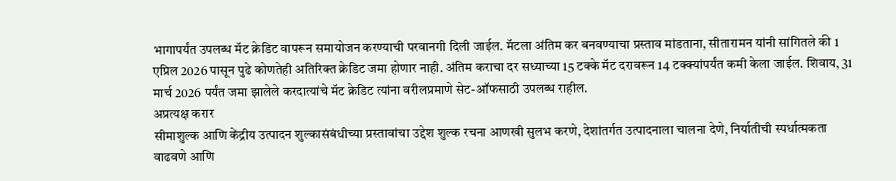भागापर्यंत उपलब्ध मॅट क्रेडिट वापरून समायोजन करण्याची परवानगी दिली जाईल. मॅटला अंतिम कर बनवण्याचा प्रस्ताव मांडताना, सीतारामन यांनी सांगितले की 1 एप्रिल 2026 पासून पुढे कोणतेही अतिरिक्त क्रेडिट जमा होणार नाही. अंतिम कराचा दर सध्याच्या 15 टक्के मॅट दरावरून 14 टक्क्यांपर्यंत कमी केला जाईल. शिवाय, 31 मार्च 2026 पर्यंत जमा झालेले करदात्यांचे मॅट क्रेडिट त्यांना वरीलप्रमाणे सेट-ऑफसाठी उपलब्ध राहील.
अप्रत्यक्ष करार
सीमाशुल्क आणि केंद्रीय उत्पादन शुल्कासंबंधीच्या प्रस्तावांचा उद्देश शुल्क रचना आणखी सुलभ करणे, देशांतर्गत उत्पादनाला चालना देणे, निर्यातीची स्पर्धात्मकता वाढवणे आणि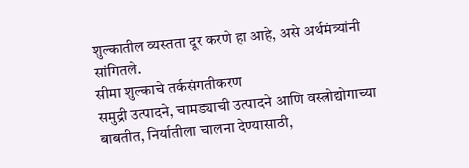शुल्कातील व्यस्तता दूर करणे हा आहे, असे अर्थमंत्र्यांनी सांगितले.
सीमा शुल्काचे तर्कसंगतीकरण
समुद्री उत्पादने, चामड्याची उत्पादने आणि वस्त्रोद्योगाच्या बाबतीत, निर्यातीला चालना देण्यासाठी,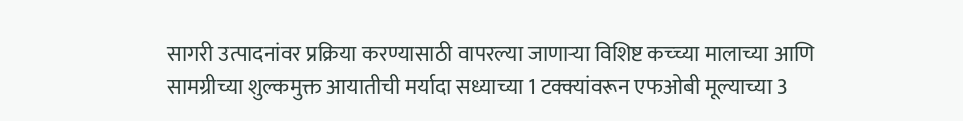सागरी उत्पादनांवर प्रक्रिया करण्यासाठी वापरल्या जाणाऱ्या विशिष्ट कच्च्या मालाच्या आणि सामग्रीच्या शुल्कमुक्त आयातीची मर्यादा सध्याच्या 1 टक्क्यांवरून एफओबी मूल्याच्या 3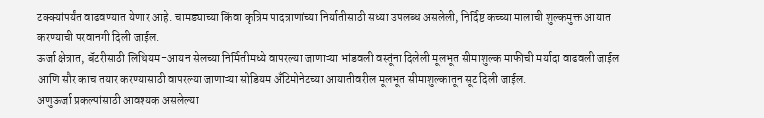टक्क्यांपर्यंत वाढवण्यात येणार आहे. चामड्याच्या किंवा कृत्रिम पादत्राणांच्या निर्यातीसाठी सध्या उपलब्ध असलेली, निर्दिष्ट कच्च्या मालाची शुल्कमुक्त आयात करण्याची परवानगी दिली जाईल.
ऊर्जा क्षेत्रात, बॅटरीसाठी लिथियम-आयन सेलच्या निर्मितीमध्ये वापरल्या जाणाऱ्या भांडवली वस्तूंना दिलेली मूलभूत सीमाशुल्क माफीची मर्यादा वाढवली जाईल आणि सौर काच तयार करण्यासाठी वापरल्या जाणाऱ्या सोडियम अँटिमोनेटच्या आयातीवरील मूलभूत सीमाशुल्कातून सूट दिली जाईल.
अणुऊर्जा प्रकल्पांसाठी आवश्यक असलेल्या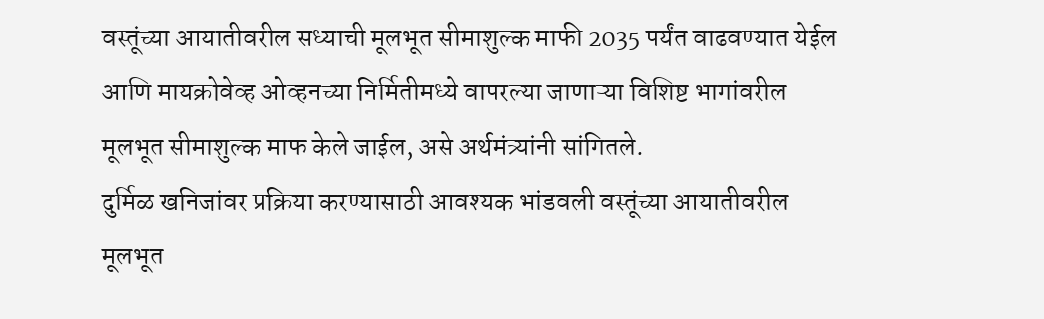वस्तूंच्या आयातीवरील सध्याची मूलभूत सीमाशुल्क माफी 2035 पर्यंत वाढवण्यात येईल आणि मायक्रोवेव्ह ओव्हनच्या निर्मितीमध्ये वापरल्या जाणाऱ्या विशिष्ट भागांवरील मूलभूत सीमाशुल्क माफ केले जाईल, असे अर्थमंत्र्यांनी सांगितले.
दुर्मिळ खनिजांवर प्रक्रिया करण्यासाठी आवश्यक भांडवली वस्तूंच्या आयातीवरील मूलभूत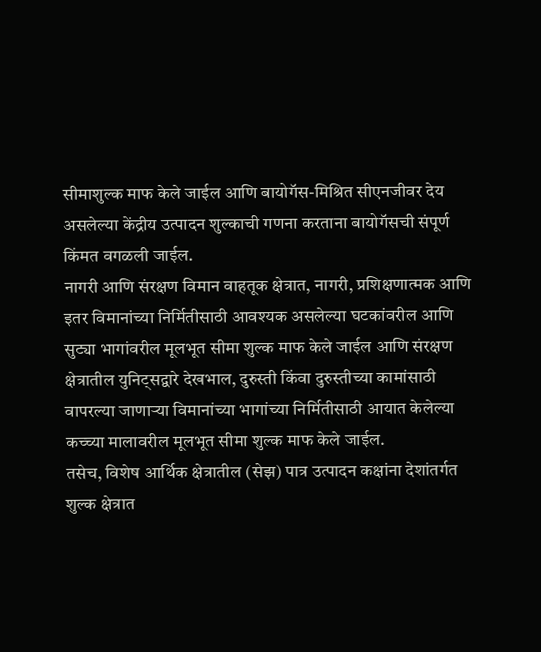सीमाशुल्क माफ केले जाईल आणि बायोगॅस-मिश्रित सीएनजीवर देय असलेल्या केंद्रीय उत्पादन शुल्काची गणना करताना बायोगॅसची संपूर्ण किंमत वगळली जाईल.
नागरी आणि संरक्षण विमान वाहतूक क्षेत्रात, नागरी, प्रशिक्षणात्मक आणि इतर विमानांच्या निर्मितीसाठी आवश्यक असलेल्या घटकांवरील आणि सुट्या भागांवरील मूलभूत सीमा शुल्क माफ केले जाईल आणि संरक्षण क्षेत्रातील युनिट्सद्वारे देखभाल, दुरुस्ती किंवा दुरुस्तीच्या कामांसाठी वापरल्या जाणाऱ्या विमानांच्या भागांच्या निर्मितीसाठी आयात केलेल्या कच्च्या मालावरील मूलभूत सीमा शुल्क माफ केले जाईल.
तसेच, विशेष आर्थिक क्षेत्रातील (सेझ) पात्र उत्पादन कक्षांना देशांतर्गत शुल्क क्षेत्रात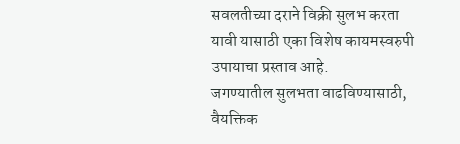सवलतीच्या दराने विक्री सुलभ करता यावी यासाठी एका विशेष कायमस्वरुपी उपायाचा प्रस्ताव आहे.
जगण्यातील सुलभता वाढविण्यासाठी, वैयक्तिक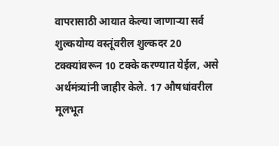वापरासाठी आयात केल्या जाणाऱ्या सर्व शुल्कयोग्य वस्तूंवरील शुल्कदर 20 टक्क्यांवरून 10 टक्के करण्यात येईल, असे अर्थमंत्र्यांनी जाहीर केले. 17 औषधांवरील मूलभूत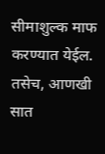सीमाशुल्क माफ करण्यात येईल. तसेच, आणखी सात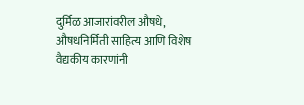दुर्मिळ आजारांवरील औषधे, औषधनिर्मिती साहित्य आणि विशेष वैद्यकीय कारणांनी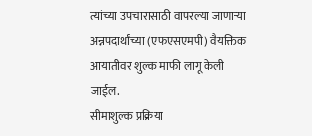त्यांच्या उपचारासाठी वापरल्या जाणाऱ्या अन्नपदार्थांच्या (एफएसएमपी) वैयक्तिक आयातीवर शुल्क माफी लागू केली जाईल.
सीमाशुल्क प्रक्रिया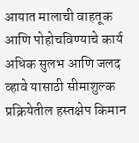आयात मालाची वाहतूक आणि पोहोचविण्याचे कार्य अधिक सुलभ आणि जलद व्हावे यासाठी सीमाशुल्क प्रक्रियेतील हस्तक्षेप किमान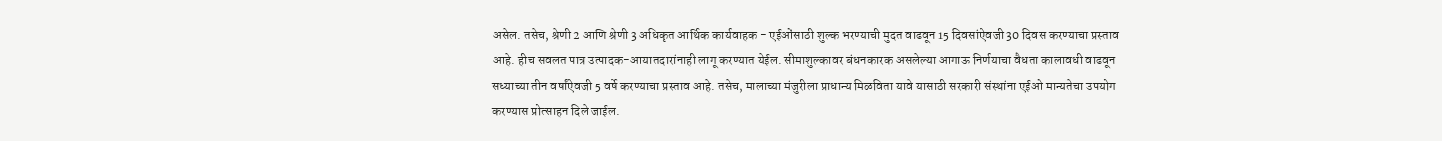असेल. तसेच, श्रेणी 2 आणि श्रेणी 3 अधिकृत आर्थिक कार्यवाहक - एईओंसाठी शुल्क भरण्याची मुदत वाढवून 15 दिवसांऐवजी 30 दिवस करण्याचा प्रस्ताव आहे. हीच सवलत पात्र उत्पादक-आयातदारांनाही लागू करण्यात येईल. सीमाशुल्कावर बंधनकारक असलेल्या आगाऊ निर्णयाचा वैधता कालावधी वाढवून सध्याच्या तीन वर्षांऐवजी 5 वर्षे करण्याचा प्रस्ताव आहे. तसेच, मालाच्या मंजुरीला प्राधान्य मिळविता यावे यासाठी सरकारी संस्थांना एईओ मान्यतेचा उपयोग करण्यास प्रोत्साहन दिले जाईल.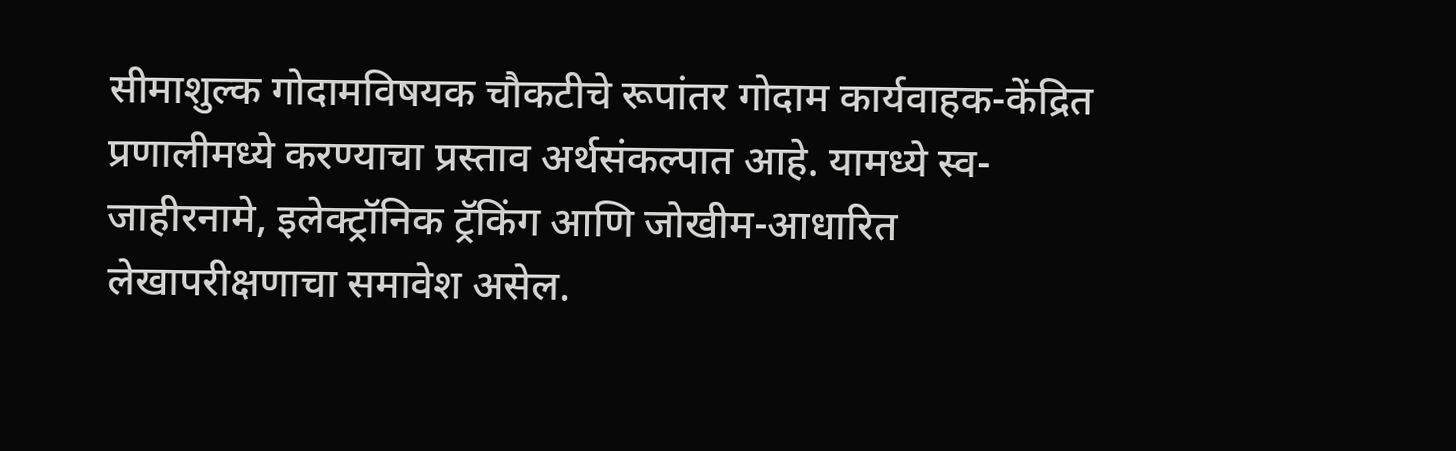सीमाशुल्क गोदामविषयक चौकटीचे रूपांतर गोदाम कार्यवाहक-केंद्रित प्रणालीमध्ये करण्याचा प्रस्ताव अर्थसंकल्पात आहे. यामध्ये स्व-जाहीरनामे, इलेक्ट्रॉनिक ट्रॅकिंग आणि जोखीम-आधारित लेखापरीक्षणाचा समावेश असेल.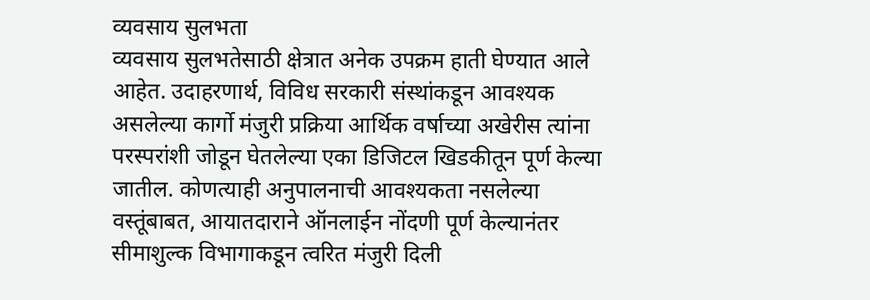व्यवसाय सुलभता
व्यवसाय सुलभतेसाठी क्षेत्रात अनेक उपक्रम हाती घेण्यात आले आहेत. उदाहरणार्थ, विविध सरकारी संस्थांकडून आवश्यक असलेल्या कार्गो मंजुरी प्रक्रिया आर्थिक वर्षाच्या अखेरीस त्यांना परस्परांशी जोडून घेतलेल्या एका डिजिटल खिडकीतून पूर्ण केल्या जातील. कोणत्याही अनुपालनाची आवश्यकता नसलेल्या वस्तूंबाबत, आयातदाराने ऑनलाईन नोंदणी पूर्ण केल्यानंतर सीमाशुल्क विभागाकडून त्वरित मंजुरी दिली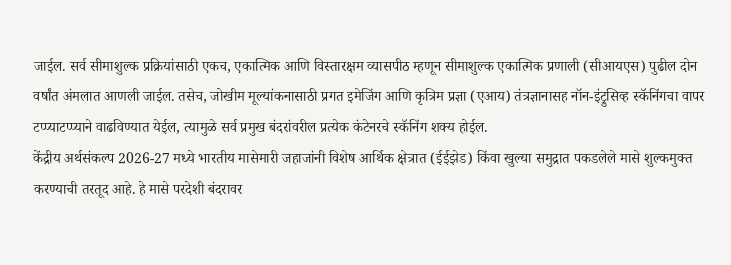जाईल. सर्व सीमाशुल्क प्रक्रियांसाठी एकच, एकात्मिक आणि विस्तारक्षम व्यासपीठ म्हणून सीमाशुल्क एकात्मिक प्रणाली (सीआयएस) पुढील दोन वर्षांत अंमलात आणली जाईल. तसेच, जोखीम मूल्यांकनासाठी प्रगत इमेजिंग आणि कृत्रिम प्रज्ञा (एआय) तंत्रज्ञानासह नॉन-इंट्रुसिव्ह स्कॅनिंगचा वापर टप्प्याटप्प्याने वाढविण्यात येईल, त्यामुळे सर्व प्रमुख बंदरांवरील प्रत्येक कंटेनरचे स्कॅनिंग शक्य होईल.
केंद्रीय अर्थसंकल्प 2026-27 मध्ये भारतीय मासेमारी जहाजांनी विशेष आर्थिक क्षेत्रात (ईईझेड) किंवा खुल्या समुद्रात पकडलेले मासे शुल्कमुक्त करण्याची तरतूद आहे. हे मासे परदेशी बंदरावर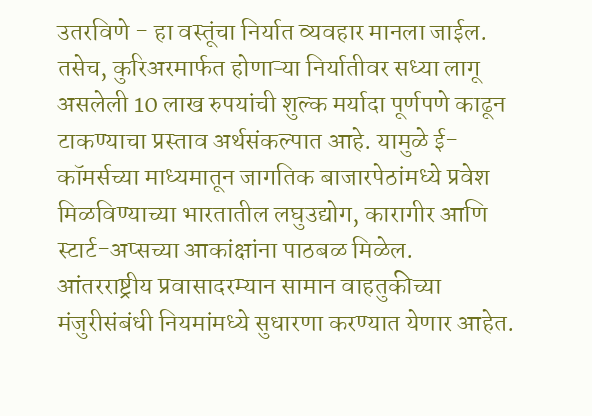उतरविणे - हा वस्तूंचा निर्यात व्यवहार मानला जाईल. तसेच, कुरिअरमार्फत होणाऱ्या निर्यातीवर सध्या लागू असलेली 10 लाख रुपयांची शुल्क मर्यादा पूर्णपणे काढून टाकण्याचा प्रस्ताव अर्थसंकल्पात आहे. यामुळे ई-कॉमर्सच्या माध्यमातून जागतिक बाजारपेठांमध्ये प्रवेश मिळविण्याच्या भारतातील लघुउद्योग, कारागीर आणि स्टार्ट-अप्सच्या आकांक्षांना पाठबळ मिळेल.
आंतरराष्ट्रीय प्रवासादरम्यान सामान वाहतुकीच्या मंजुरीसंबंधी नियमांमध्ये सुधारणा करण्यात येणार आहेत.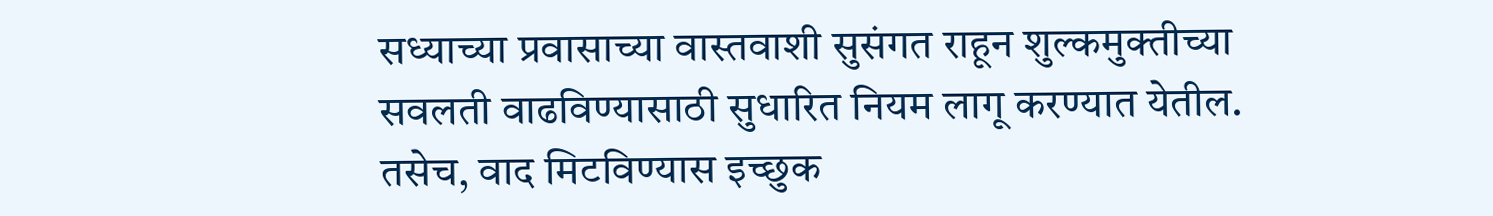सध्याच्या प्रवासाच्या वास्तवाशी सुसंगत राहून शुल्कमुक्तीच्या सवलती वाढविण्यासाठी सुधारित नियम लागू करण्यात येतील. तसेच, वाद मिटविण्यास इच्छुक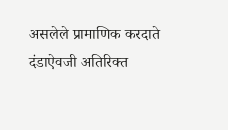असलेले प्रामाणिक करदाते दंडाऐवजी अतिरिक्त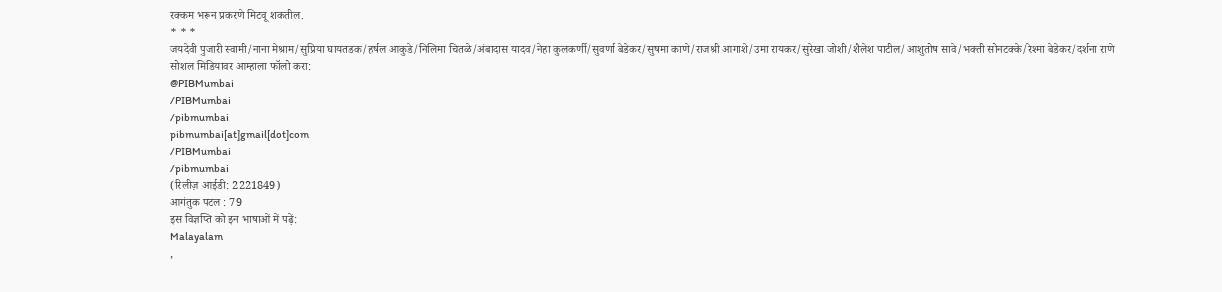रक्कम भरून प्रकरणे मिटवू शकतील.
* * *
जयदेवी पुजारी स्वामी/नाना मेश्राम/सुप्रिया घायतडक/हर्षल आकुडे/निलिमा चितळे/अंबादास यादव/नेहा कुलकर्णी/सुवर्णा बेडेकर/सुषमा काणे/राजश्री आगाशे/उमा रायकर/सुरेखा जोशी/शैलेश पाटील/आशुतोष सावे/भक्ती सोनटक्के/रेश्मा बेडेकर/दर्शना राणे
सोशल मिडियावर आम्हाला फॉलो करा:
@PIBMumbai
/PIBMumbai
/pibmumbai
pibmumbai[at]gmail[dot]com
/PIBMumbai
/pibmumbai
(रिलीज़ आईडी: 2221849)
आगंतुक पटल : 79
इस विज्ञप्ति को इन भाषाओं में पढ़ें:
Malayalam
,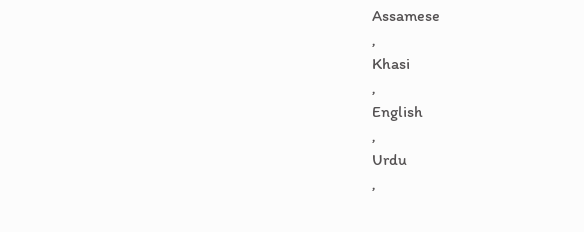Assamese
,
Khasi
,
English
,
Urdu
,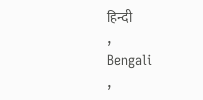हिन्दी
,
Bengali
,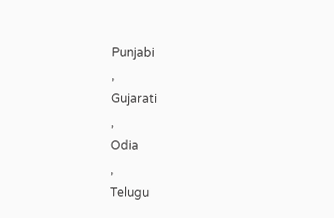Punjabi
,
Gujarati
,
Odia
,
Telugu